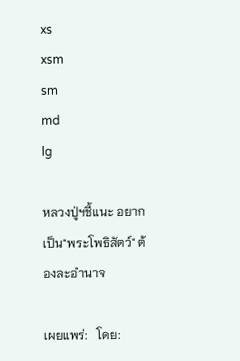xs
xsm
sm
md
lg

หลวงปู่ฯชี้แนะ อยากเป็น"พระโพธิสัตว์" ต้องละอำนาจ

เผยแพร่:   โดย: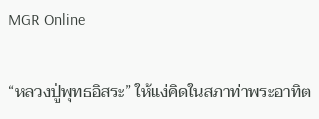MGR Online

“หลวงปู่พุทธอิสระ” ให้แง่คิดในสภาท่าพระอาทิต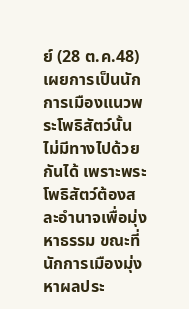ย์ (28 ต.ค.48) เผยการเป็นนักการเมืองแนวพระโพธิสัตว์นั้นไม่มีทางไปด้วยกันได้ เพราะพระโพธิสัตว์ต้องสละอำนาจเพื่อมุ่งหาธรรม ขณะที่นักการเมืองมุ่งหาผลประ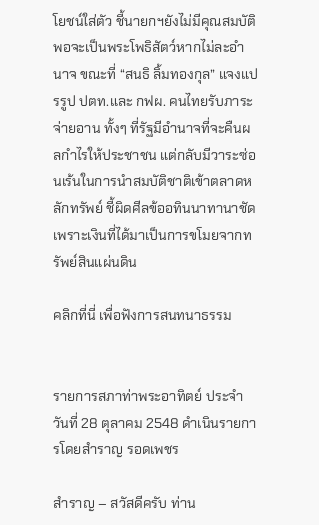โยชน์ใส่ตัว ชี้นายกฯยังไม่มีคุณสมบัติพอจะเป็นพระโพธิสัตว์หากไม่ละอำนาจ ขณะที่ “สนธิ ลิ้มทองกุล” แจงแปรรูป ปตท.และ กฟผ. คนไทยรับภาระจ่ายอาน ทั้งๆ ที่รัฐมีอำนาจที่จะคืนผลกำไรให้ประชาชน แต่กลับมีวาระซ่อนเร้นในการนำสมบัติชาติเข้าตลาดหลักทรัพย์ ชี้ผิดศีลข้ออทินนาทานาชัด เพราะเงินที่ได้มาเป็นการขโมยจากทรัพย์สินแผ่นดิน

คลิกที่นี่ เพื่อฟังการสนทนาธรรม


รายการสภาท่าพระอาทิตย์ ประจำวันที่ 28 ตุลาคม 2548 ดำเนินรายการโดยสำราญ รอดเพชร

สำราญ – สวัสดีครับ ท่าน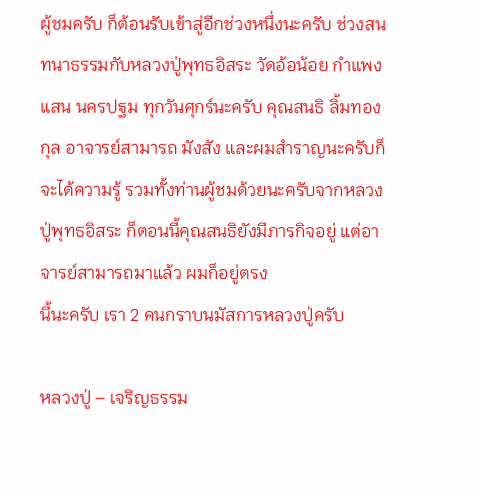ผู้ชมครับ ก็ต้อนรับเข้าสู่อีกช่วงหนึ่งนะครับ ช่วงสนทนาธรรมกับหลวงปู่พุทธอิสระ วัดอ้อน้อย กำแพงแสน นครปฐม ทุกวันศุกร์นะครับ คุณสนธิ ลิ้มทองกุล อาจารย์สามารถ มังสัง และผมสำราญนะครับก็จะได้ความรู้ รวมทั้งท่านผู้ชมด้วยนะครับจากหลวงปู่พุทธอิสระ ก็ตอนนี้คุณสนธิยังมีภารกิจอยู่ แต่อาจารย์สามารถมาแล้ว ผมก็อยู่ตรง
นี้นะครับ เรา 2 คนกราบนมัสการหลวงปู่ครับ

หลวงปู่ – เจริญธรรม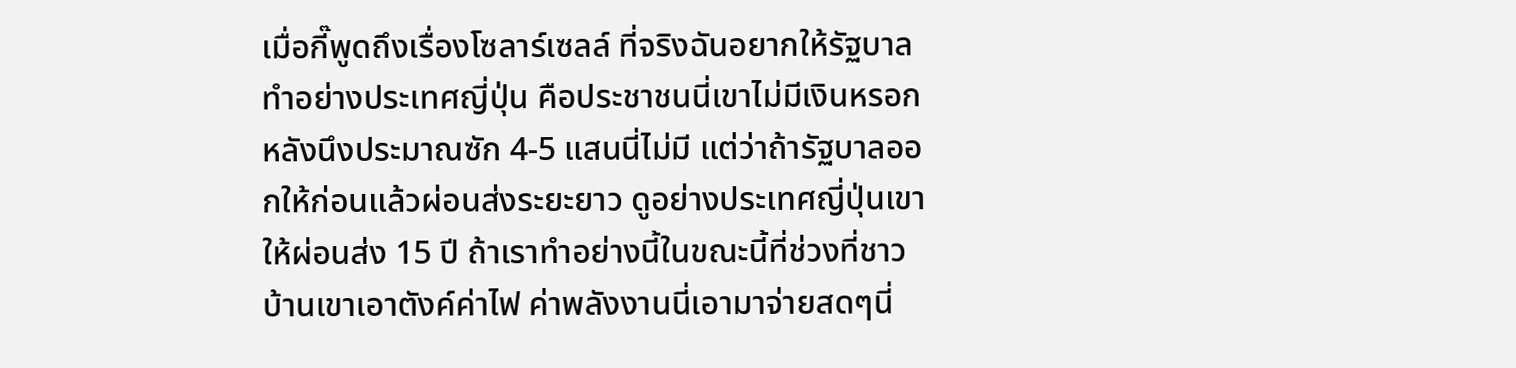เมื่อกี๊พูดถึงเรื่องโซลาร์เซลล์ ที่จริงฉันอยากให้รัฐบาลทำอย่างประเทศญี่ปุ่น คือประชาชนนี่เขาไม่มีเงินหรอก หลังนึงประมาณซัก 4-5 แสนนี่ไม่มี แต่ว่าถ้ารัฐบาลออกให้ก่อนแล้วผ่อนส่งระยะยาว ดูอย่างประเทศญี่ปุ่นเขาให้ผ่อนส่ง 15 ปี ถ้าเราทำอย่างนี้ในขณะนี้ที่ช่วงที่ชาวบ้านเขาเอาตังค์ค่าไฟ ค่าพลังงานนี่เอามาจ่ายสดๆนี่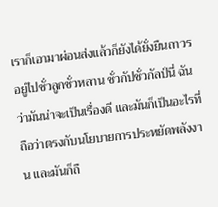เราก็เอามาผ่อนส่งแล้วก็ยังได้ยั่งยืนถาวร อยู่ไปชั่วลูกชั่วหลาน ชั่วกัปชั่วกัลป์นี่ ฉันว่ามันน่าจะเป็นเรื่องดี และมันก็เป็นอะไรที่ถือว่าตรงกับนโยบายการประหยัดพลังงาน และมันก็ถื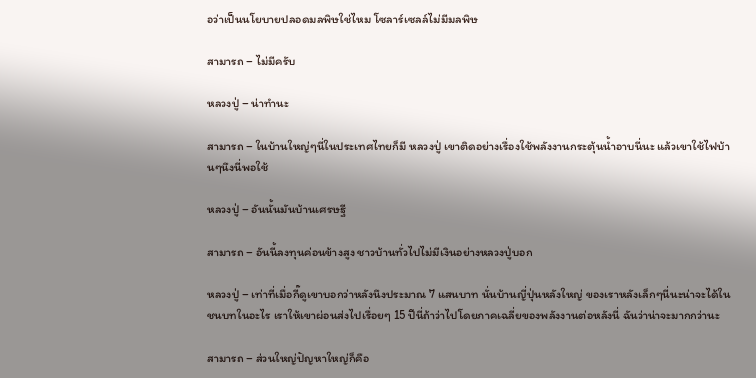อว่าเป็นนโยบายปลอดมลพิษใช่ไหม โซลาร์เซลล์ไม่มีมลพิษ

สามารถ – ไม่มีครับ

หลวงปู่ – น่าทำนะ

สามารถ – ในบ้านใหญ่ๆนี่ในประเทศไทยก็มี หลวงปู่ เขาติดอย่างเรื่องใช้พลังงานกระตุ้นน้ำอาบนี่นะ แล้วเขาใช้ไฟบ้านๆนึงนี่พอใช้

หลวงปู่ – อันนั้นมันบ้านเศรษฐี

สามารถ – อันนี้ลงทุนค่อนข้างสูง ชาวบ้านทั่วไปไม่มีเงินอย่างหลวงปู่บอก

หลวงปู่ – เท่าที่เมื่อกี๊ดูเขาบอกว่าหลังนึงประมาณ 7 แสนบาท นั่นบ้านญี่ปุ่นหลังใหญ่ ของเราหลังเล็กๆนี่นะน่าจะได้ในชนบทในอะไร เราให้เขาผ่อนส่งไปเรื่อยๆ 15 ปีนี่ถ้าว่าไปโดยภาคเฉลี่ยของพลังงานต่อหลังนี่ ฉันว่าน่าจะมากกว่านะ

สามารถ – ส่วนใหญ่ปัญหาใหญ่ก็คือ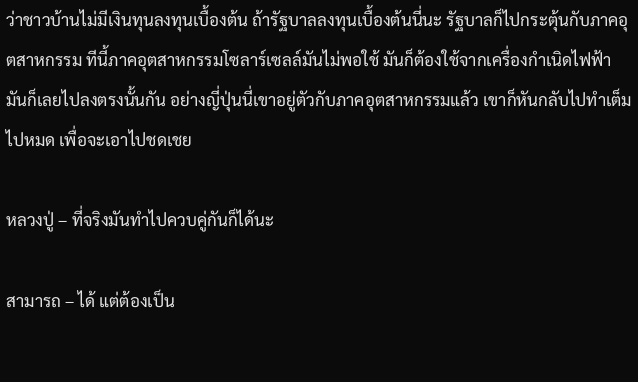ว่าชาวบ้านไม่มีเงินทุนลงทุนเบื้องต้น ถ้ารัฐบาลลงทุนเบื้องต้นนี่นะ รัฐบาลก็ไปกระตุ้นกับภาคอุตสาหกรรม ทีนี้ภาคอุตสาหกรรมโซลาร์เซลล์มันไม่พอใช้ มันก็ต้องใช้จากเครื่องกำเนิดไฟฟ้า มันก็เลยไปลงตรงนั้นกัน อย่างญี่ปุ่นนี่เขาอยู่ตัวกับภาคอุตสาหกรรมแล้ว เขาก็หันกลับไปทำเต็มไปหมด เพื่อจะเอาไปชดเชย

หลวงปู่ – ที่จริงมันทำไปควบคู่กันก็ได้นะ

สามารถ – ได้ แต่ต้องเป็น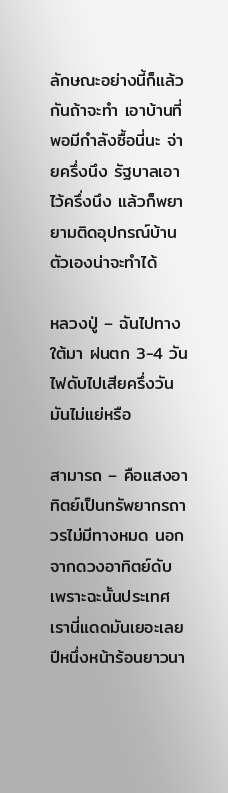ลักษณะอย่างนี้ก็แล้วกันถ้าจะทำ เอาบ้านที่พอมีกำลังซื้อนี่นะ จ่ายครึ่งนึง รัฐบาลเอาไว้ครึ่งนึง แล้วก็พยายามติดอุปกรณ์บ้านตัวเองน่าจะทำได้

หลวงปู่ – ฉันไปทางใต้มา ฝนตก 3-4 วัน ไฟดับไปเสียครึ่งวันมันไม่แย่หรือ

สามารถ – คือแสงอาทิตย์เป็นทรัพยากรถาวรไม่มีทางหมด นอกจากดวงอาทิตย์ดับ เพราะฉะนั้นประเทศเรานี่แดดมันเยอะเลย ปีหนึ่งหน้าร้อนยาวนา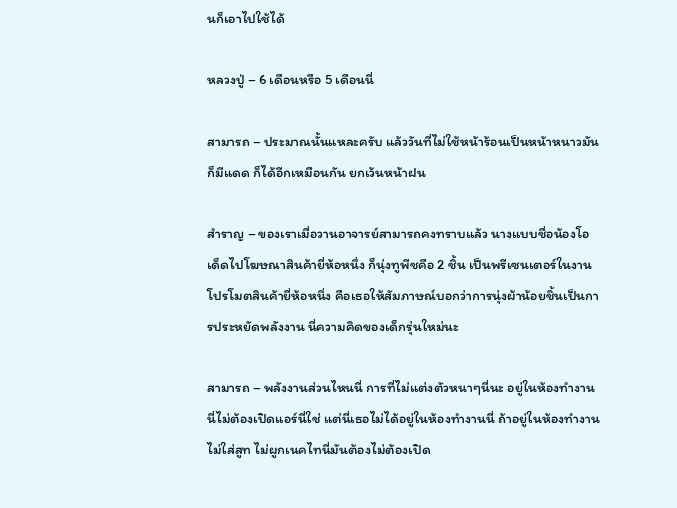นก็เอาไปใช้ได้

หลวงปู่ – 6 เดือนหรือ 5 เดือนนี่

สามารถ – ประมาณนั้นแหละครับ แล้ววันที่ไม่ใช้หน้าร้อนเป็นหน้าหนาวมันก็มีแดด ก็ได้อีกเหมือนกัน ยกเว้นหน้าฝน

สำราญ – ของเราเมื่อวานอาจารย์สามารถคงทราบแล้ว นางแบบชื่อน้องโอเด็ดไปโฆษณาสินค้ายี่ห้อหนึ่ง ก็นุ่งทูพีชคือ 2 ชิ้น เป็นพรีเซนเตอร์ในงานโปรโมตสินค้ายี่ห้อหนึ่ง คือเธอให้สัมภาษณ์บอกว่าการนุ่งผ้าน้อยชิ้นเป็นการประหยัดพลังงาน นี่ความคิดของเด็กรุ่นใหม่นะ

สามารถ – พลังงานส่วนไหนนี่ การที่ไม่แต่งตัวหนาๆนี่นะ อยู่ในห้องทำงานนี่ไม่ต้องเปิดแอร์นี่ใช่ แต่นี่เธอไม่ได้อยู่ในห้องทำงานนี่ ถ้าอยู่ในห้องทำงานไม่ใส่สูท ไม่ผูกเนคไทนี่มันต้องไม่ต้องเปิด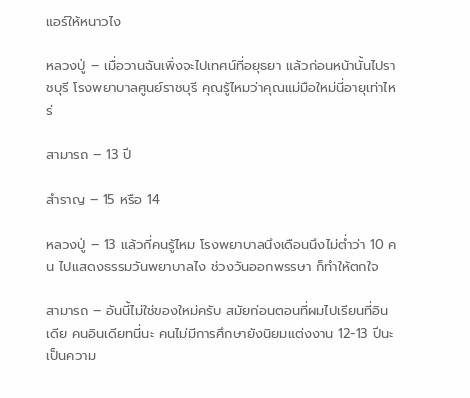แอร์ให้หนาวไง

หลวงปู่ – เมื่อวานฉันเพิ่งจะไปเทศน์ที่อยุธยา แล้วก่อนหน้านั้นไปราชบุรี โรงพยาบาลศูนย์ราชบุรี คุณรู้ไหมว่าคุณแม่มือใหม่นี่อายุเท่าไหร่

สามารถ – 13 ปี

สำราญ – 15 หรือ 14

หลวงปู่ – 13 แล้วกี่คนรู้ไหม โรงพยาบาลนึงเดือนนึงไม่ต่ำว่า 10 คน ไปแสดงธรรมวันพยาบาลไง ช่วงวันออกพรรษา ก็ทำให้ตกใจ

สามารถ – อันนี้ไม่ใช่ของใหม่ครับ สมัยก่อนตอนที่ผมไปเรียนที่อินเดีย คนอินเดียทนี่นะ คนไม่มีการศึกษายังนิยมแต่งงาน 12-13 ปีนะ เป็นความ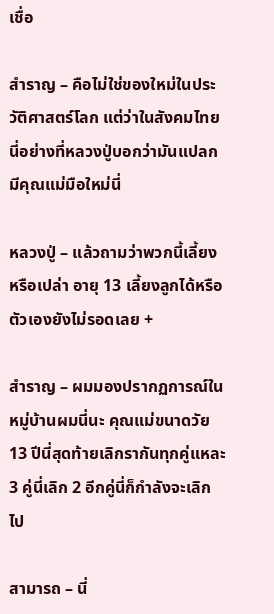เชื่อ

สำราญ – คือไม่ใช่ของใหม่ในประวัติศาสตร์โลก แต่ว่าในสังคมไทยนี่อย่างที่หลวงปู่บอกว่ามันแปลก มีคุณแม่มือใหม่นี่

หลวงปู่ – แล้วถามว่าพวกนี้เลี้ยงหรือเปล่า อายุ 13 เลี้ยงลูกได้หรือ ตัวเองยังไม่รอดเลย +

สำราญ – ผมมองปรากฏการณ์ในหมู่บ้านผมนี่นะ คุณแม่ขนาดวัย 13 ปีนี่สุดท้ายเลิกรากันทุกคู่แหละ 3 คู่นี่เลิก 2 อีกคู่นี่ก็กำลังจะเลิกไป

สามารถ – นี่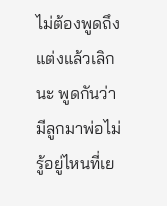ไม่ต้องพูดถึงแต่งแล้วเลิกนะ พูดกันว่ามีลูกมาพ่อไม่รู้อยู่ไหนที่เย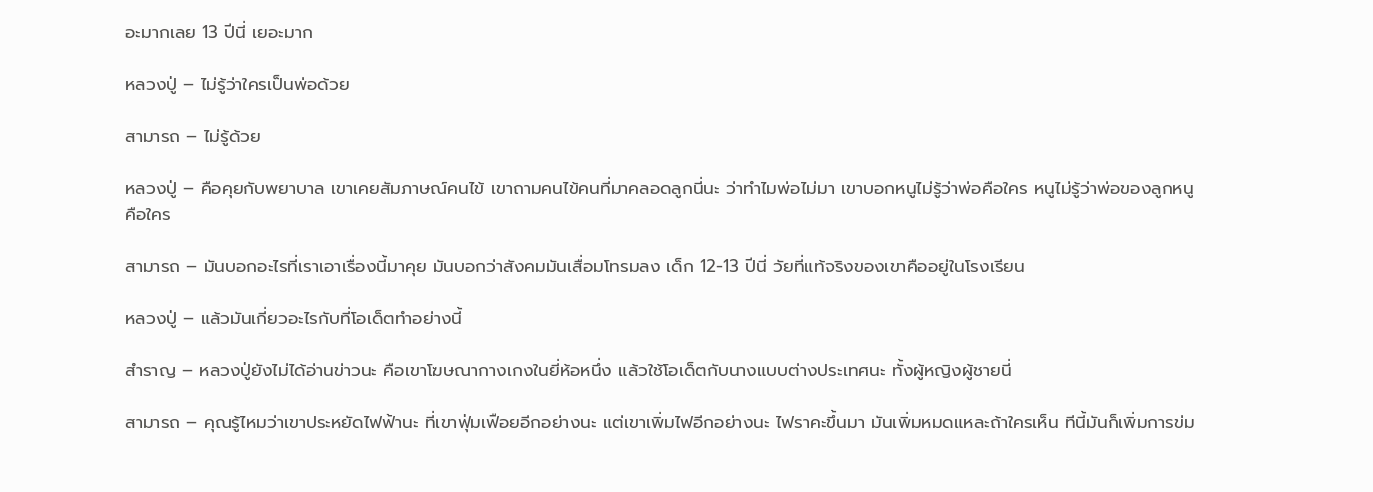อะมากเลย 13 ปีนี่ เยอะมาก

หลวงปู่ – ไม่รู้ว่าใครเป็นพ่อด้วย

สามารถ – ไม่รู้ด้วย

หลวงปู่ – คือคุยกับพยาบาล เขาเคยสัมภาษณ์คนไข้ เขาถามคนไข้คนที่มาคลอดลูกนี่นะ ว่าทำไมพ่อไม่มา เขาบอกหนูไม่รู้ว่าพ่อคือใคร หนูไม่รู้ว่าพ่อของลูกหนูคือใคร

สามารถ – มันบอกอะไรที่เราเอาเรื่องนี้มาคุย มันบอกว่าสังคมมันเสื่อมโทรมลง เด็ก 12-13 ปีนี่ วัยที่แท้จริงของเขาคืออยู่ในโรงเรียน

หลวงปู่ – แล้วมันเกี่ยวอะไรกับที่โอเด็ตทำอย่างนี้

สำราญ – หลวงปู่ยังไม่ได้อ่านข่าวนะ คือเขาโฆษณากางเกงในยี่ห้อหนึ่ง แล้วใช้โอเด็ตกับนางแบบต่างประเทศนะ ทั้งผู้หญิงผู้ชายนี่

สามารถ – คุณรู้ไหมว่าเขาประหยัดไฟฟ้านะ ที่เขาฟุ่มเฟือยอีกอย่างนะ แต่เขาเพิ่มไฟอีกอย่างนะ ไฟราคะขึ้นมา มันเพิ่มหมดแหละถ้าใครเห็น ทีนี้มันก็เพิ่มการข่ม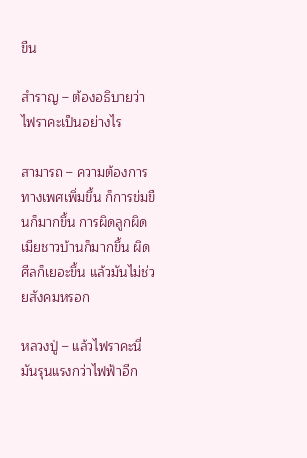ขืน

สำราญ – ต้องอธิบายว่าไฟราคะเป็นอย่างไร

สามารถ – ความต้องการทางเพศเพิ่มขึ้น ก็การข่มขืนก็มากขึ้น การผิดลูกผิดเมียชาวบ้านก็มากขึ้น ผิดศีลก็เยอะขึ้น แล้วมันไม่ช่วยสังคมหรอก

หลวงปู่ – แล้วไฟราคะนี่มันรุนแรงกว่าไฟฟ้าอีก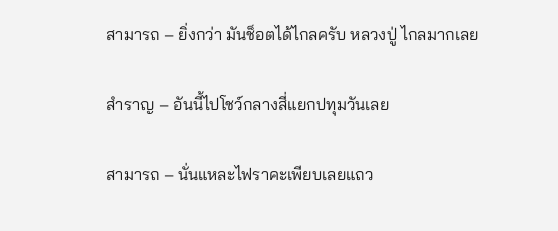สามารถ – ยิ่งกว่า มันช็อตได้ไกลครับ หลวงปู่ ไกลมากเลย

สำราญ – อันนี้ไปโชว์กลางสี่แยกปทุมวันเลย

สามารถ – นั่นแหละไฟราคะเพียบเลยแถว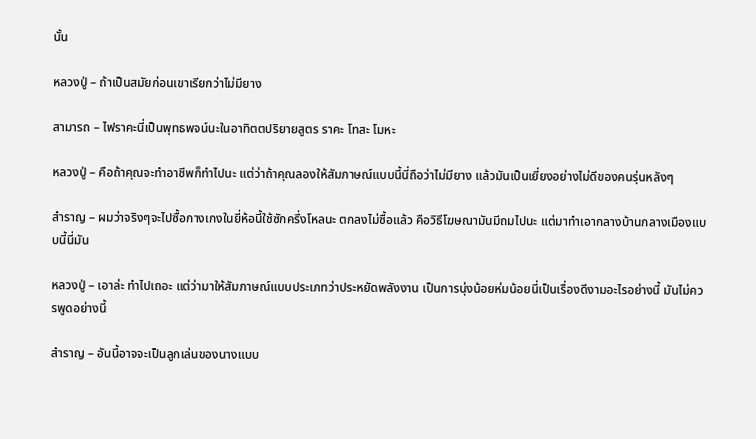นั้น

หลวงปู่ – ถ้าเป็นสมัยก่อนเขาเรียกว่าไม่มียาง

สามารถ – ไฟราคะนี่เป็นพุทธพจน์นะในอาทิตตปริยายสูตร ราคะ โทสะ โมหะ

หลวงปู่ – คือถ้าคุณจะทำอาชีพก็ทำไปนะ แต่ว่าถ้าคุณลองให้สัมภาษณ์แบบนี้นี่ถือว่าไม่มียาง แล้วมันเป็นเยี่ยงอย่างไม่ดีของคนรุ่นหลังๆ

สำราญ – ผมว่าจริงๆจะไปซื้อกางเกงในยี่ห้อนี้ใช้ซักครึ่งโหลนะ ตกลงไม่ซื้อแล้ว คือวิธีโฆษณามันมีถมไปนะ แต่มาทำเอากลางบ้านกลางเมืองแบบนี้นี่มัน

หลวงปู่ – เอาล่ะ ทำไปเถอะ แต่ว่ามาให้สัมภาษณ์แบบประเภทว่าประหยัดพลังงาน เป็นการนุ่งน้อยห่มน้อยนี่เป็นเรื่องดีงามอะไรอย่างนี้ มันไม่ควรพูดอย่างนี้

สำราญ – อันนี้อาจจะเป็นลูกเล่นของนางแบบ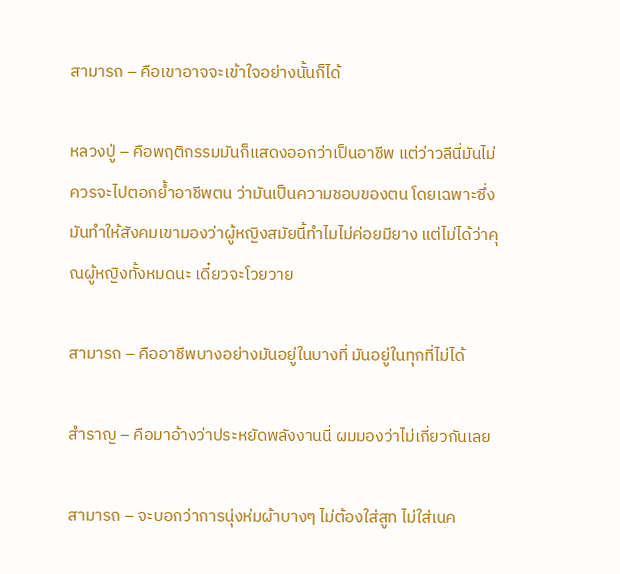สามารถ – คือเขาอาจจะเข้าใจอย่างนั้นก็ได้

หลวงปู่ – คือพฤติกรรมมันก็แสดงออกว่าเป็นอาชีพ แต่ว่าวลีนี่มันไม่ควรจะไปตอกย้ำอาชีพตน ว่ามันเป็นความชอบของตน โดยเฉพาะซึ่งมันทำให้สังคมเขามองว่าผู้หญิงสมัยนี้ทำไมไม่ค่อยมียาง แต่ไม่ได้ว่าคุณผู้หญิงทั้งหมดนะ เดี๋ยวจะโวยวาย

สามารถ – คืออาชีพบางอย่างมันอยู่ในบางที่ มันอยู่ในทุกที่ไม่ได้

สำราญ – คือมาอ้างว่าประหยัดพลังงานนี่ ผมมองว่าไม่เกี่ยวกันเลย

สามารถ – จะบอกว่าการนุ่งห่มผ้าบางๆ ไม่ต้องใส่สูท ไม่ใส่เนค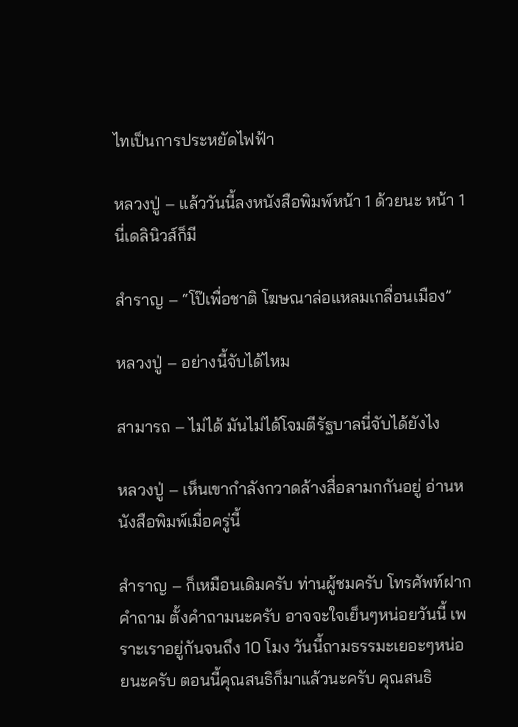ไทเป็นการประหยัดไฟฟ้า

หลวงปู่ – แล้ววันนี้ลงหนังสือพิมพ์หน้า 1 ด้วยนะ หน้า 1 นี่เดลินิวส์ก็มี

สำราญ – “โป๊เพื่อชาติ โฆษณาล่อแหลมเกลื่อนเมือง”

หลวงปู่ – อย่างนี้จับได้ไหม

สามารถ – ไม่ได้ มันไม่ได้โจมตีรัฐบาลนี่จับได้ยังไง

หลวงปู่ – เห็นเขากำลังกวาดล้างสื่อลามกกันอยู่ อ่านหนังสือพิมพ์เมื่อครู่นี้

สำราญ – ก็เหมือนเดิมครับ ท่านผู้ชมครับ โทรศัพท์ฝากคำถาม ตั้งคำถามนะครับ อาจจะใจเย็นๆหน่อยวันนี้ เพราะเราอยู่กันจนถึง 10 โมง วันนี้ถามธรรมะเยอะๆหน่อยนะครับ ตอนนี้คุณสนธิก็มาแล้วนะครับ คุณสนธิ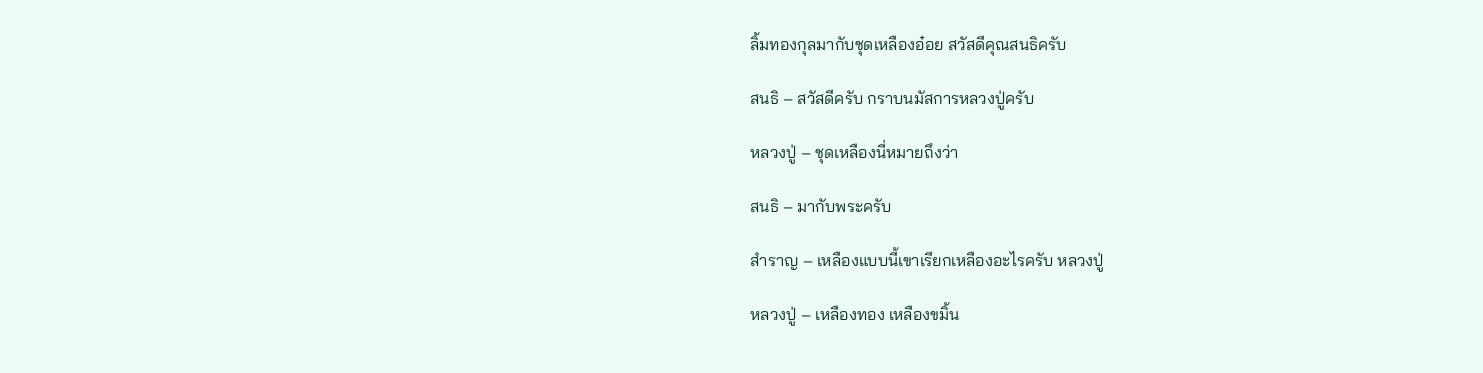ลิ้มทองกุลมากับชุดเหลืองอ๋อย สวัสดีคุณสนธิครับ

สนธิ – สวัสดีครับ กราบนมัสการหลวงปู่ครับ

หลวงปู่ – ชุดเหลืองนี่หมายถึงว่า

สนธิ – มากับพระครับ

สำราญ – เหลืองแบบนี้เขาเรียกเหลืองอะไรครับ หลวงปู่

หลวงปู่ – เหลืองทอง เหลืองขมิ้น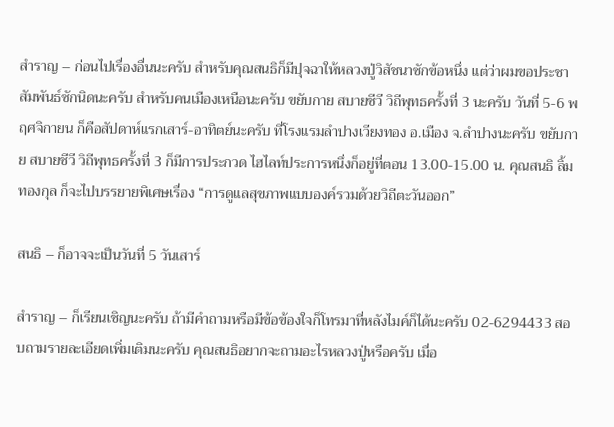สำราญ – ก่อนไปเรื่องอื่นนะครับ สำหรับคุณสนธิก็มีปุจฉาให้หลวงปู่วิสัชนาซักข้อหนึ่ง แต่ว่าผมขอประชาสัมพันธ์ซักนิดนะครับ สำหรับคนเมืองเหนือนะครับ ขยับกาย สบายชีวี วิถีพุทธครั้งที่ 3 นะครับ วันที่ 5-6 พฤศจิกายน ก็คือสัปดาห์แรกเสาร์-อาทิตย์นะครับ ที่โรงแรมลำปางเวียงทอง อ.เมือง จ.ลำปางนะครับ ขยับกาย สบายชีวี วิถีพุทธครั้งที่ 3 ก็มีการประกวด ไฮไลท์ประการหนึ่งก็อยู่ที่ตอน 13.00-15.00 น. คุณสนธิ ลิ้มทองกุล ก็จะไปบรรยายพิเศษเรื่อง “การดูแลสุขภาพแบบองค์รวมด้วยวิถีตะวันออก”

สนธิ – ก็อาจจะเป็นวันที่ 5 วันเสาร์

สำราญ – ก็เรียนเชิญนะครับ ถ้ามีคำถามหรือมีข้อข้องใจก็โทรมาที่หลังไมค์ก็ได้นะครับ 02-6294433 สอบถามรายละเอียดเพิ่มเติมนะครับ คุณสนธิอยากจะถามอะไรหลวงปู่หรือครับ เมื่อ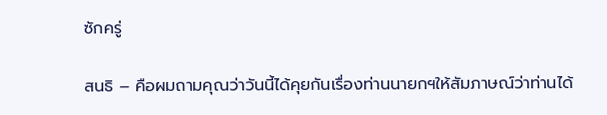ซักครู่

สนธิ – คือผมถามคุณว่าวันนี้ได้คุยกันเรื่องท่านนายกฯให้สัมภาษณ์ว่าท่านได้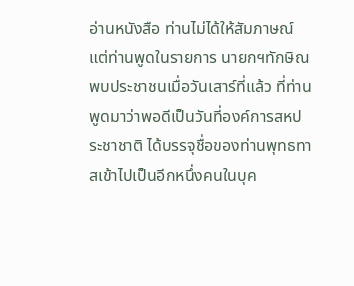อ่านหนังสือ ท่านไม่ได้ให้สัมภาษณ์แต่ท่านพูดในรายการ นายกฯทักษิณพบประชาชนเมื่อวันเสาร์ที่แล้ว ที่ท่านพูดมาว่าพอดีเป็นวันที่องค์การสหประชาชาติ ได้บรรจุชื่อของท่านพุทธทาสเข้าไปเป็นอีกหนึ่งคนในบุค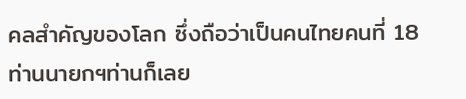คลสำคัญของโลก ซึ่งถือว่าเป็นคนไทยคนที่ 18 ท่านนายกฯท่านก็เลย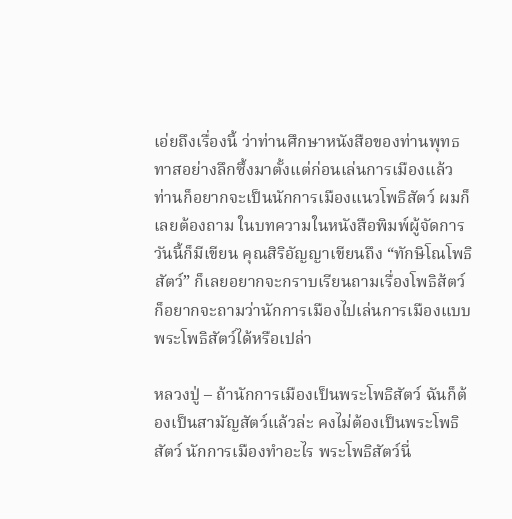เอ่ยถึงเรื่องนี้ ว่าท่านศึกษาหนังสือของท่านพุทธทาสอย่างลึกซึ้งมาตั้งแต่ก่อนเล่นการเมืองแล้ว ท่านก็อยากจะเป็นนักการเมืองแนวโพธิสัตว์ ผมก็เลยต้องถาม ในบทความในหนังสือพิมพ์ผู้จัดการวันนี้ก็มีเขียน คุณสิริอัญญาเขียนถึง “ทักษิโณโพธิสัตว์” ก็เลยอยากจะกราบเรียนถามเรื่องโพธิส้ตว์ ก็อยากจะถามว่านักการเมืองไปเล่นการเมืองแบบพระโพธิสัตว์ได้หรือเปล่า

หลวงปู่ – ถ้านักการเมืองเป็นพระโพธิสัตว์ ฉันก็ต้องเป็นสามัญสัตว์แล้วล่ะ คงไม่ต้องเป็นพระโพธิสัตว์ นักการเมืองทำอะไร พระโพธิสัตว์นี่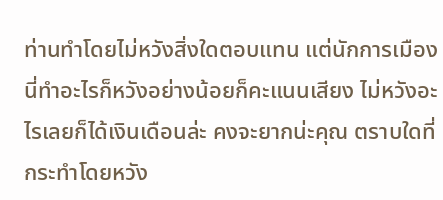ท่านทำโดยไม่หวังสิ่งใดตอบแทน แต่นักการเมืองนี่ทำอะไรก็หวังอย่างน้อยก็คะแนนเสียง ไม่หวังอะไรเลยก็ได้เงินเดือนล่ะ คงจะยากน่ะคุณ ตราบใดที่กระทำโดยหวัง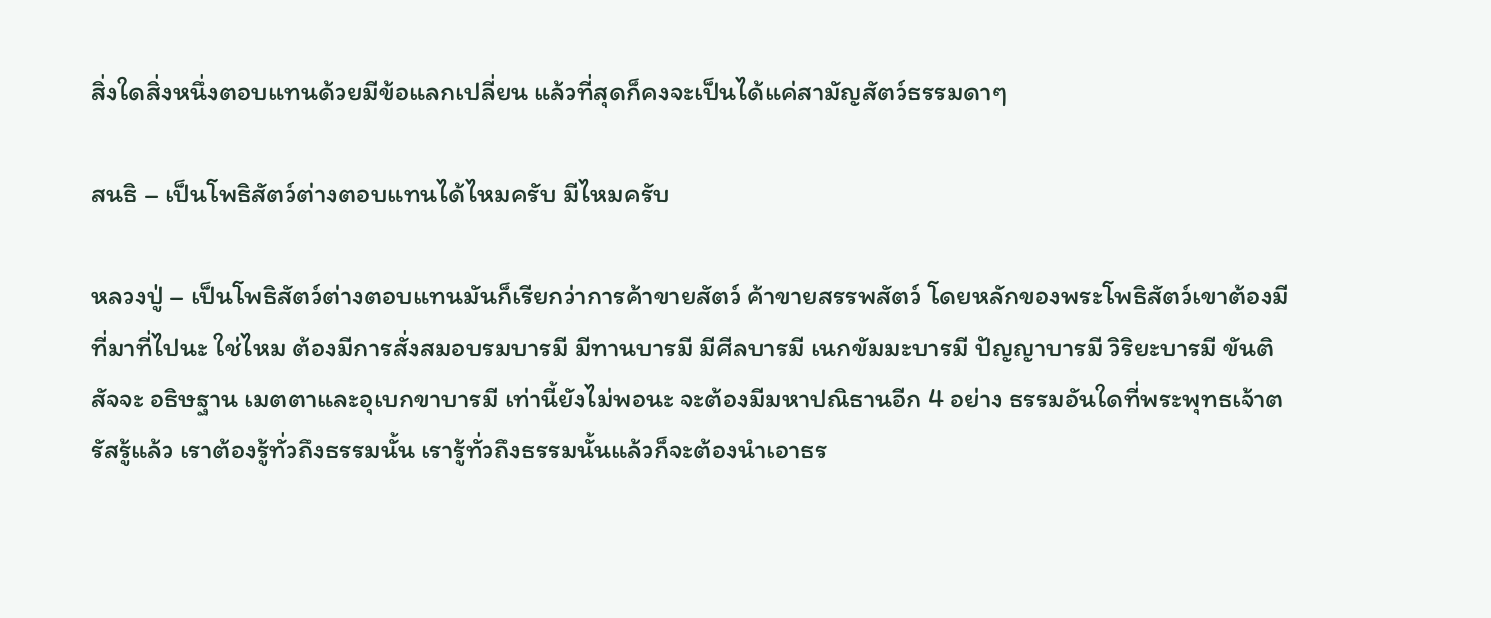สิ่งใดสิ่งหนึ่งตอบแทนด้วยมีข้อแลกเปลี่ยน แล้วที่สุดก็คงจะเป็นได้แค่สามัญสัตว์ธรรมดาๆ

สนธิ – เป็นโพธิสัตว์ต่างตอบแทนได้ไหมครับ มีไหมครับ

หลวงปู่ – เป็นโพธิสัตว์ต่างตอบแทนมันก็เรียกว่าการค้าขายสัตว์ ค้าขายสรรพสัตว์ โดยหลักของพระโพธิสัตว์เขาต้องมีที่มาที่ไปนะ ใช่ไหม ต้องมีการสั่งสมอบรมบารมี มีทานบารมี มีศีลบารมี เนกขัมมะบารมี ปัญญาบารมี วิริยะบารมี ขันติ สัจจะ อธิษฐาน เมตตาและอุเบกขาบารมี เท่านี้ยังไม่พอนะ จะต้องมีมหาปณิธานอีก 4 อย่าง ธรรมอันใดที่พระพุทธเจ้าตรัสรู้แล้ว เราต้องรู้ทั่วถึงธรรมนั้น เรารู้ทั่วถึงธรรมนั้นแล้วก็จะต้องนำเอาธร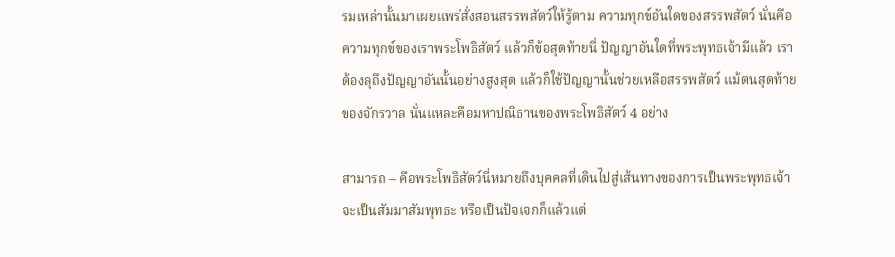รมเหล่านั้นมาเผยแพร่สั่งสอนสรรพสัตว์ให้รู้ตาม ความทุกข์อันใดของสรรพสัตว์ นั่นคือความทุกข์ของเราพระโพธิสัตว์ แล้วก็ข้อสุดท้ายนี่ ปัญญาอันใดที่พระพุทธเจ้ามีแล้ว เราต้องลุถึงปัญญาอันนั้นอย่างสูงสุด แล้วก็ใช้ปัญญานั้นช่วยเหลือสรรพสัตว์ แม้ตนสุดท้ายของจักรวาล นั่นแหละคือมหาปณิธานของพระโพธิสัตว์ 4 อย่าง

สามารถ – คือพระโพธิสัตว์นี่หมายถึงบุคคลที่เดินไปสู่เส้นทางของการเป็นพระพุทธเจ้า จะเป็นสัมมาสัมพุทธะ หรือเป็นปัจเจกก็แล้วแต่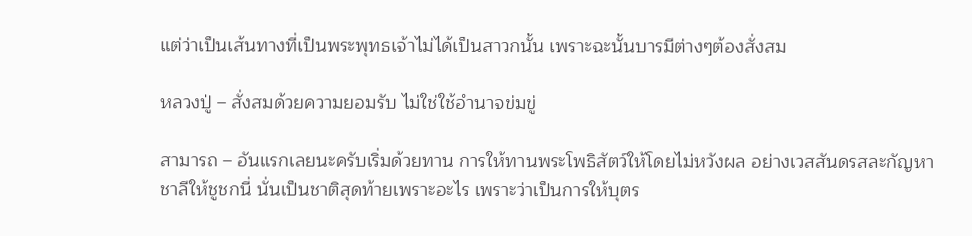แต่ว่าเป็นเส้นทางที่เป็นพระพุทธเจ้าไม่ได้เป็นสาวกนั้น เพราะฉะนั้นบารมีต่างๆต้องสั่งสม

หลวงปู่ – สั่งสมด้วยความยอมรับ ไม่ใช่ใช้อำนาจข่มขู่

สามารถ – อันแรกเลยนะครับเริ่มด้วยทาน การให้ทานพระโพธิสัตว์ให้โดยไม่หวังผล อย่างเวสสันดรสละกัญหาชาลีให้ชูชกนี่ นั่นเป็นชาติสุดท้ายเพราะอะไร เพราะว่าเป็นการให้บุตร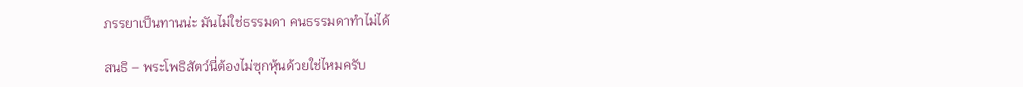ภรรยาเป็นทานน่ะ มันไม่ใช่ธรรมดา คนธรรมดาทำไม่ได้

สนธิ – พระโพธิสัตว์นี่ต้องไม่ซุกหุ้นด้วยใช่ไหมครับ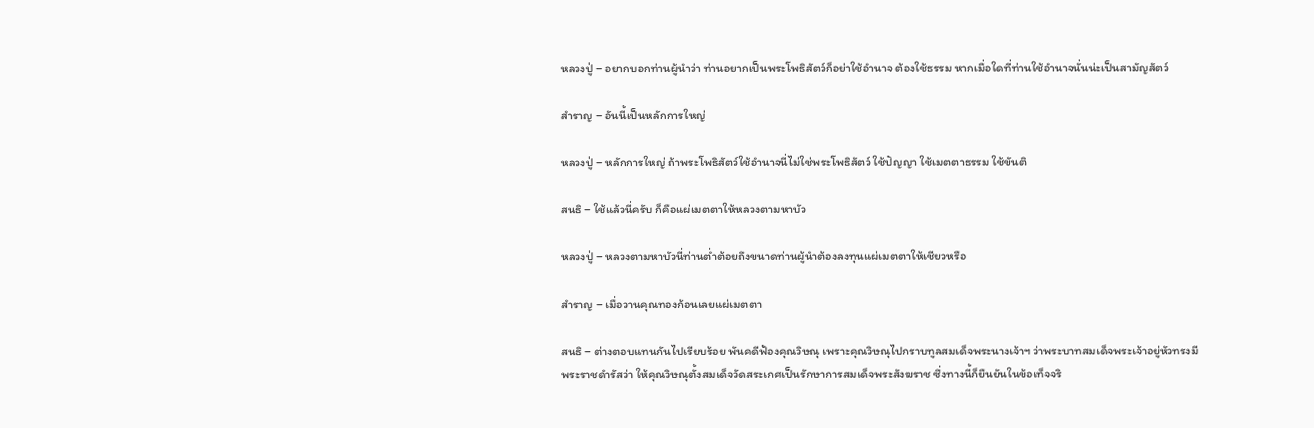หลวงปู่ – อยากบอกท่านผู้นำว่า ท่านอยากเป็นพระโพธิสัตว์ก็อย่าใช้อำนาจ ต้องใช้ธรรม หากเมื่อใดที่ท่านใช้อำนาจนั่นน่ะเป็นสามัญสัตว์

สำราญ – อันนี้เป็นหลักการใหญ่

หลวงปู่ – หลักการใหญ่ ถ้าพระโพธิสัตว์ใช้อำนาจนี่ไม่ใช่พระโพธิสัตว์ ใช้ปัญญา ใช้เมตตาธรรม ใช้ขันติ

สนธิ – ใช้แล้วนี่ครับ ก็คือแผ่เมตตาให้หลวงตามหาบัว

หลวงปู่ – หลวงตามหาบัวนี่ท่านต่ำต้อยถึงขนาดท่านผู้นำต้องลงทุนแผ่เมตตาให้เชียวหรือ

สำราญ – เมื่อวานคุณทองก้อนเลยแผ่เมตตา

สนธิ – ต่างตอบแทนกันไปเรียบร้อย พันคดีฟ้องคุณวิษณุ เพราะคุณวิษณุไปกราบทูลสมเด็จพระนางเจ้าฯ ว่าพระบาทสมเด็จพระเจ้าอยู่หัวทรงมีพระราชดำรัสว่า ให้คุณวิษณุตั้งสมเด็จวัดสระเกศเป็นรักษาการสมเด็จพระสังฆราช ซึ่งทางนี้ก็ยืนยันในข้อเท็จจริ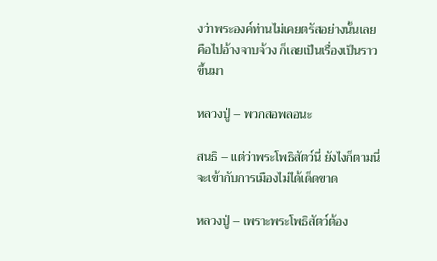งว่าพระองค์ท่านไม่เคยตรัสอย่างนั้นเลย คือไปอ้างจาบจ้วง ก็เลยเป็นเรื่องเป็นราวขึ้นมา

หลวงปู่ – พวกสอพลอนะ

สนธิ – แต่ว่าพระโพธิสัตว์นี่ ยังไงก็ตามนี่จะเข้ากับการเมืองไม่ได้เด็ดขาด

หลวงปู่ – เพราะพระโพธิสัตว์ต้อง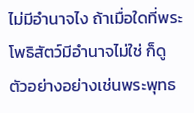ไม่มีอำนาจไง ถ้าเมื่อใดที่พระโพธิสัตว์มีอำนาจไม่ใช่ ก็ดูตัวอย่างอย่างเช่นพระพุทธ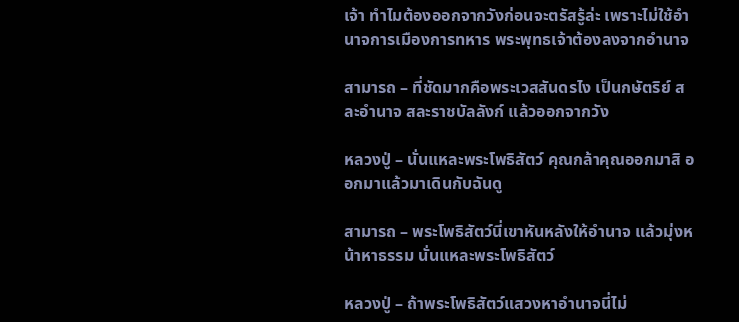เจ้า ทำไมต้องออกจากวังก่อนจะตรัสรู้ล่ะ เพราะไม่ใช้อำนาจการเมืองการทหาร พระพุทธเจ้าต้องลงจากอำนาจ

สามารถ – ที่ชัดมากคือพระเวสสันดรไง เป็นกษัตริย์ สละอำนาจ สละราชบัลลังก์ แล้วออกจากวัง

หลวงปู่ – นั่นแหละพระโพธิสัตว์ คุณกล้าคุณออกมาสิ ออกมาแล้วมาเดินกับฉันดู

สามารถ – พระโพธิสัตว์นี่เขาหันหลังให้อำนาจ แล้วมุ่งหน้าหาธรรม นั่นแหละพระโพธิสัตว์

หลวงปู่ – ถ้าพระโพธิสัตว์แสวงหาอำนาจนี่ไม่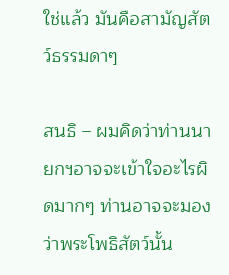ใช่แล้ว มันคือสามัญสัตว์ธรรมดาๆ

สนธิ – ผมคิดว่าท่านนายกฯอาจจะเข้าใจอะไรผิดมากๆ ท่านอาจจะมองว่าพระโพธิสัตว์นั้น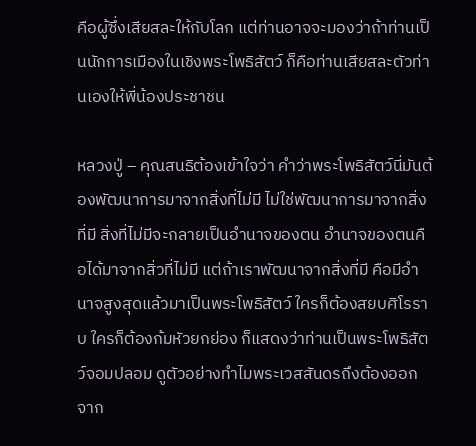คือผู้ซึ่งเสียสละให้กับโลก แต่ท่านอาจจะมองว่าถ้าท่านเป็นนักการเมืองในเชิงพระโพธิสัตว์ ก็คือท่านเสียสละตัวท่านเองให้พี่น้องประชาชน

หลวงปู่ – คุณสนธิต้องเข้าใจว่า คำว่าพระโพธิสัตว์นี่มันต้องพัฒนาการมาจากสิ่งที่ไม่มี ไม่ใช่พัฒนาการมาจากสิ่งที่มี สิ่งที่ไม่มีจะกลายเป็นอำนาจของตน อำนาจของตนคือได้มาจากสิ่วที่ไม่มี แต่ถ้าเราพัฒนาจากสิ่งที่มี คือมีอำนาจสูงสุดแล้วมาเป็นพระโพธิสัตว์ ใครก็ต้องสยบศิโรราบ ใครก็ต้องก้มหัวยกย่อง ก็แสดงว่าท่านเป็นพระโพธิสัตว์จอมปลอม ดูตัวอย่างทำไมพระเวสสันดรถึงต้องออกจาก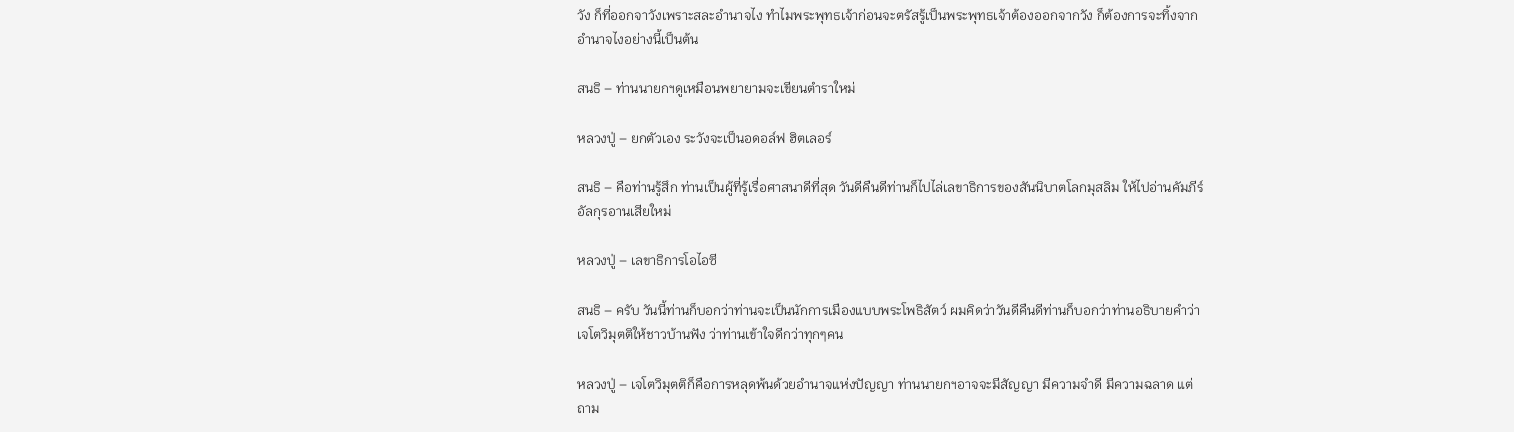วัง ก็ที่ออกจาวังเพราะสละอำนาจไง ทำไมพระพุทธเจ้าก่อนจะตรัสรู้เป็นพระพุทธเจ้าต้องออกจากวัง ก็ต้องการจะทิ้งจากอำนาจไงอย่างนี้เป็นต้น

สนธิ – ท่านนายกฯดูเหมือนพยายามจะเขียนตำราใหม่

หลวงปู่ – ยกตัวเอง ระวังจะเป็นอดอล์ฟ ฮิตเลอร์

สนธิ – คือท่านรู้สึก ท่านเป็นผู้ที่รู้เรื่อศาสนาดีที่สุด วันดีคืนดีท่านก็ไปไล่เลขาธิการของสันนิบาตโลกมุสลิม ให้ไปอ่านคัมภีร์อัลกุรอานเสียใหม่

หลวงปู่ – เลขาธิการโอไอซี

สนธิ – ครับ วันนี้ท่านก็บอกว่าท่านจะเป็นนักการเมืองแบบพระโพธิสัตว์ ผมคิดว่าวันดีคืนดีท่านก็บอกว่าท่านอธิบายคำว่าเจโตวิมุตติให้ชาวบ้านฟัง ว่าท่านเข้าใจดีกว่าทุกๆคน

หลวงปู่ – เจโตวิมุตติก็คือการหลุดพ้นด้วยอำนาจแห่งปัญญา ท่านนายกฯอาจจะมีสัญญา มีความจำดี มีความฉลาด แต่ถาม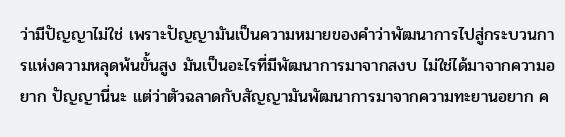ว่ามีปัญญาไม่ใช่ เพราะปัญญามันเป็นความหมายของคำว่าพัฒนาการไปสู่กระบวนการแห่งความหลุดพ้นขั้นสูง มันเป็นอะไรที่มีพัฒนาการมาจากสงบ ไม่ใช่ได้มาจากความอยาก ปัญญานี่นะ แต่ว่าตัวฉลาดกับสัญญามันพัฒนาการมาจากความทะยานอยาก ค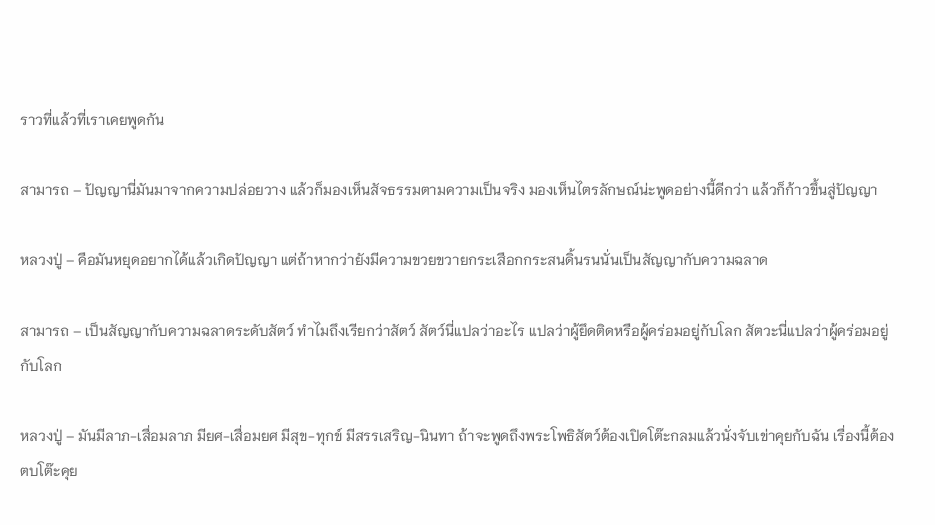ราวที่แล้วที่เราเคยพูดกัน

สามารถ – ปัญญานี่มันมาจากความปล่อยวาง แล้วก็มองเห็นสัจธรรมตามความเป็นจริง มองเห็นไตรลักษณ์น่ะพูดอย่างนี้ดีกว่า แล้วก็ก้าวขึ้นสู่ปัญญา

หลวงปู่ – คือมันหยุดอยากได้แล้วเกิดปัญญา แต่ถ้าหากว่ายังมีความขวยขวายกระเสือกกระสนดิ้นรนนั่นเป็นสัญญากับความฉลาด

สามารถ – เป็นสัญญากับความฉลาดระดับสัตว์ ทำไมถึงเรียกว่าสัตว์ สัตว์นี่แปลว่าอะไร แปลว่าผู้ยึดติดหรือผู้คร่อมอยู่กับโลก สัตวะนี่แปลว่าผู้คร่อมอยู่กับโลก

หลวงปู่ – มันมีลาภ-เสื่อมลาภ มียศ-เสื่อมยศ มีสุข-ทุกข์ มีสรรเสริญ-นินทา ถ้าจะพูดถึงพระโพธิสัตว์ต้องเปิดโต๊ะกลมแล้วนั่งจับเข่าคุยกับฉัน เรื่องนี้ต้องตบโต๊ะคุย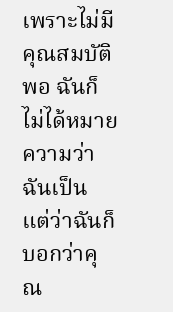เพราะไม่มีคุณสมบัติพอ ฉันก็ไม่ได้หมายความว่าฉันเป็น แต่ว่าฉันก็บอกว่าคุณ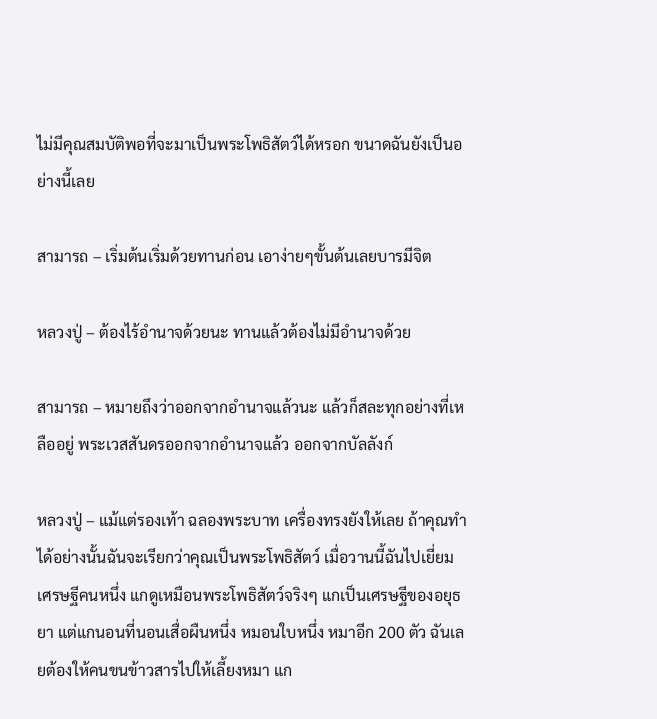ไม่มีคุณสมบัติพอที่จะมาเป็นพระโพธิสัตว์ได้หรอก ขนาดฉันยังเป็นอย่างนี้เลย

สามารถ – เริ่มต้นเริ่มด้วยทานก่อน เอาง่ายๆขั้นต้นเลยบารมีจิต

หลวงปู่ – ต้องไร้อำนาจด้วยนะ ทานแล้วต้องไม่มีอำนาจด้วย

สามารถ – หมายถึงว่าออกจากอำนาจแล้วนะ แล้วก็สละทุกอย่างที่เหลืออยู่ พระเวสสันดรออกจากอำนาจแล้ว ออกจากบัลลังก์

หลวงปู่ – แม้แต่รองเท้า ฉลองพระบาท เครื่องทรงยังให้เลย ถ้าคุณทำได้อย่างนั้นฉันจะเรียกว่าคุณเป็นพระโพธิสัตว์ เมื่อวานนี้ฉันไปเยี่ยมเศรษฐีคนหนึ่ง แกดูเหมือนพระโพธิสัตว์จริงๆ แกเป็นเศรษฐีของอยุธยา แต่แกนอนที่นอนเสื่อผืนหนึ่ง หมอนใบหนึ่ง หมาอีก 200 ตัว ฉันเลยต้องให้คนขนข้าวสารไปให้เลี้ยงหมา แก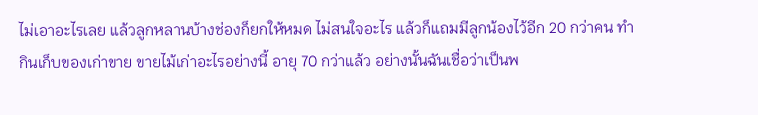ไม่เอาอะไรเลย แล้วลูกหลานบ้างช่องก็ยกให้หมด ไม่สนใจอะไร แล้วก็แถมมีลูกน้องไว้อีก 20 กว่าคน ทำกินเก็บของเก่าขาย ขายไม้เก่าอะไรอย่างนี้ อายุ 70 กว่าแล้ว อย่างนั้นฉันเชื่อว่าเป็นพ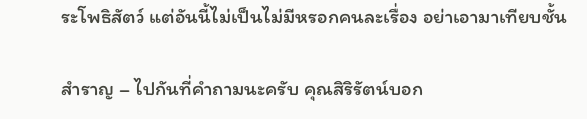ระโพธิสัตว์ แต่อันนี้ไม่เป็นไม่มีหรอกคนละเรื่อง อย่าเอามาเทียบชั้น

สำราญ – ไปกันที่คำถามนะครับ คุณสิริรัตน์บอก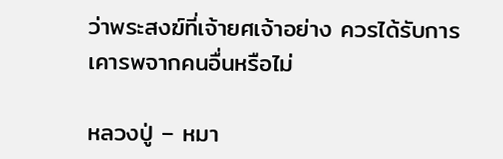ว่าพระสงฆ์ที่เจ้ายศเจ้าอย่าง ควรได้รับการเคารพจากคนอื่นหรือไม่

หลวงปู่ – หมา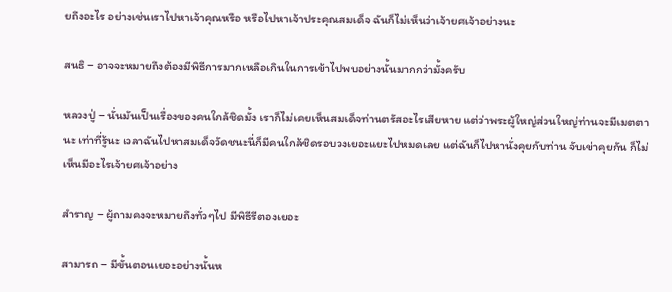ยถึงอะไร อย่างเช่นเราไปหาเจ้าคุณหรือ หรือไปหาเจ้าประคุณสมเด็จ ฉันก็ไม่เห็นว่าเจ้ายศเจ้าอย่างนะ

สนธิ – อาจจะหมายถึงต้องมีพิธีการมากเหลือเกินในการเข้าไปพบอย่างนั้นมากกว่ามั้งครับ

หลวงปู่ – นั่นมันเป็นเรื่องของคนใกล้ชิดมั้ง เราก็ไม่เคยเห็นสมเด็จท่านตรัสอะไรเสียหาย แต่ว่าพระผู้ใหญ่ส่วนใหญ่ท่านจะมีเมตตานะ เท่าที่รู้นะ เวลาฉันไปหาสมเด็จวัดชนะนี่ก็มีคนใกล้ชิดรอบวงเยอะแยะไปหมดเลย แต่ฉันก็ไปหานั่งคุยกับท่าน จับเข่าคุยกัน ก็ไม่เห็นมีอะไรเจ้ายศเจ้าอย่าง

สำราญ – ผู้ถามคงจะหมายถึงทั่วๆไป มีพิธีรีตองเยอะ

สามารถ – มีขั้นตอนเยอะอย่างนั้นห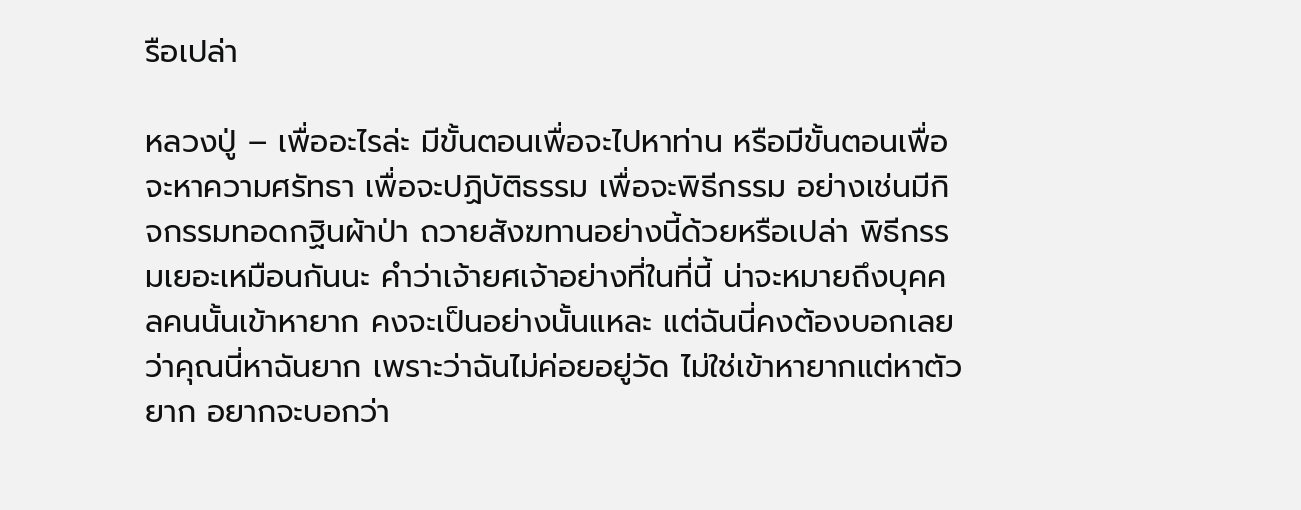รือเปล่า

หลวงปู่ – เพื่ออะไรล่ะ มีขั้นตอนเพื่อจะไปหาท่าน หรือมีขั้นตอนเพื่อจะหาความศรัทธา เพื่อจะปฏิบัติธรรม เพื่อจะพิธีกรรม อย่างเช่นมีกิจกรรมทอดกฐินผ้าป่า ถวายสังฆทานอย่างนี้ด้วยหรือเปล่า พิธีกรรมเยอะเหมือนกันนะ คำว่าเจ้ายศเจ้าอย่างที่ในที่นี้ น่าจะหมายถึงบุคคลคนนั้นเข้าหายาก คงจะเป็นอย่างนั้นแหละ แต่ฉันนี่คงต้องบอกเลยว่าคุณนี่หาฉันยาก เพราะว่าฉันไม่ค่อยอยู่วัด ไม่ใช่เข้าหายากแต่หาตัวยาก อยากจะบอกว่า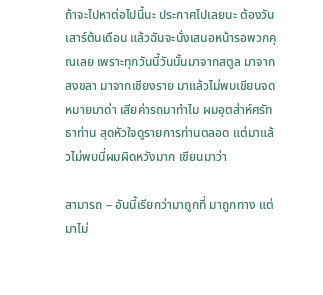ถ้าจะไปหาต่อไปนี้นะ ประกาศไปเลยนะ ต้องวันเสาร์ต้นเดือน แล้วฉันจะนั่งเสนอหน้ารอพวกคุณเลย เพราะทุกวันนี้วันนั้นมาจากสตูล มาจากสงขลา มาจากเชียงราย มาแล้วไม่พบเขียนจดหมายมาด่า เสียค่ารถมาทำไม ผมอุตส่าห์ศรัทธาท่าน สุดหัวใจดูรายการท่านตลอด แต่มาแล้วไม่พบนี่ผมผิดหวังมาก เขียนมาว่า

สามารถ – อันนี้เรียกว่ามาถูกที่ มาถูกทาง แต่มาไม่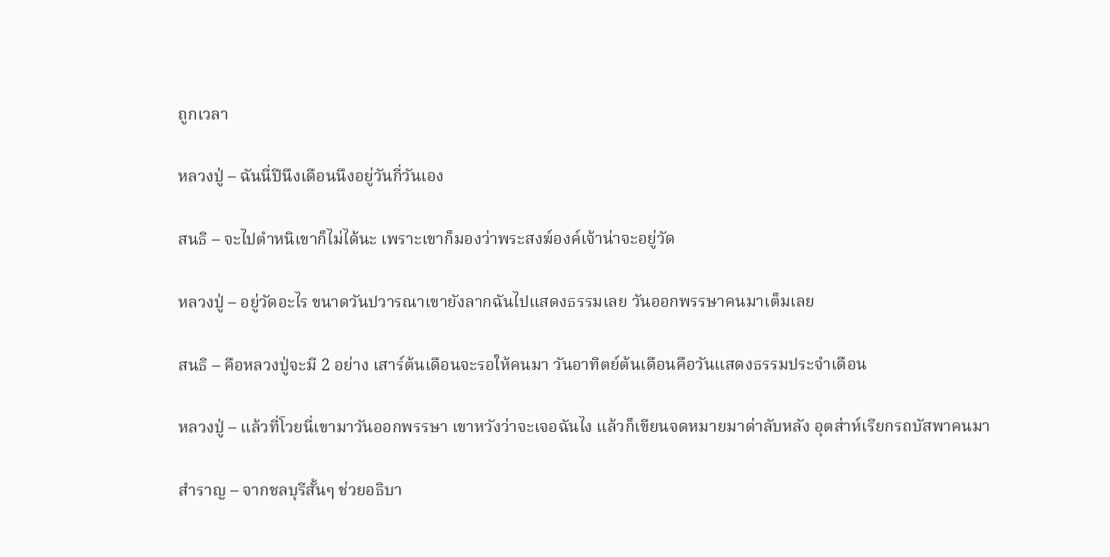ถูกเวลา

หลวงปู่ – ฉันนี่ปีนึงเดือนนึงอยู่วันกี่วันเอง

สนธิ – จะไปตำหนิเขาก็ไม่ได้นะ เพราะเขาก็มองว่าพระสงฆ์องค์เจ้าน่าจะอยู่วัด

หลวงปู่ – อยู่วัดอะไร ขนาดวันปวารณาเขายังลากฉันไปแสดงธรรมเลย วันออกพรรษาคนมาเต็มเลย

สนธิ – คือหลวงปู่จะมี 2 อย่าง เสาร์ต้นเดือนจะรอให้คนมา วันอาทิตย์ต้นเดือนคือวันแสดงธรรมประจำเดือน

หลวงปู่ – แล้วที่โวยนี่เขามาวันออกพรรษา เขาหวังว่าจะเจอฉันไง แล้วก็เขียนจดหมายมาด่าลับหลัง อุตส่าห์เรียกรถบัสพาคนมา

สำราญ – จากชลบุรีสั้นๆ ช่วยอธิบา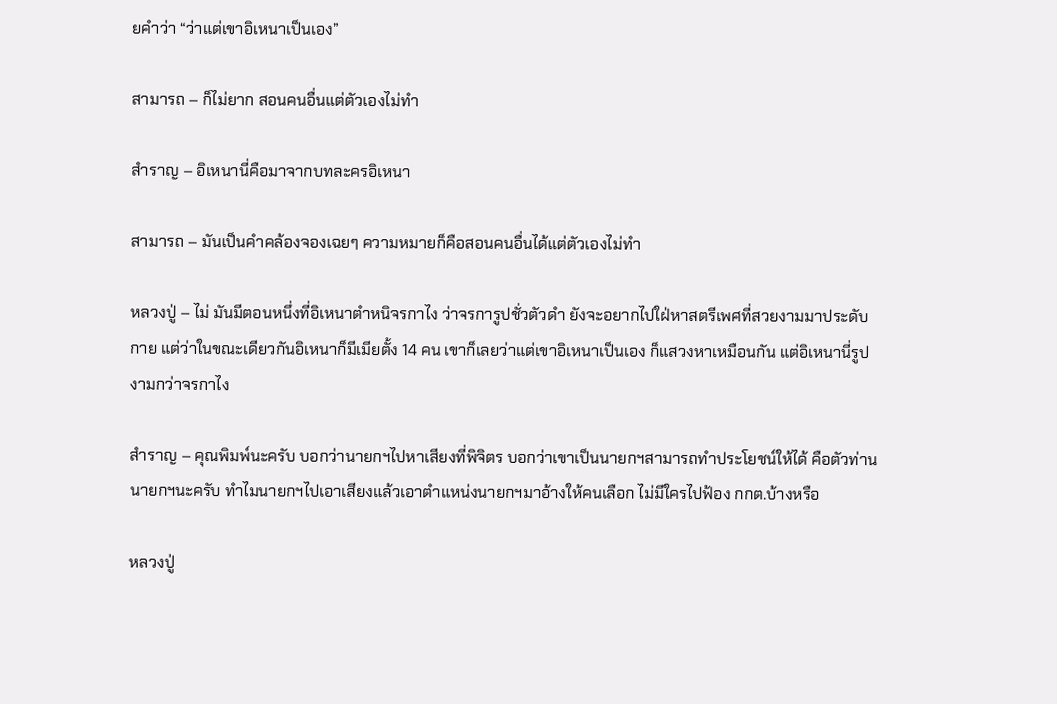ยคำว่า “ว่าแต่เขาอิเหนาเป็นเอง”

สามารถ – ก็ไม่ยาก สอนคนอื่นแต่ตัวเองไม่ทำ

สำราญ – อิเหนานี่คือมาจากบทละครอิเหนา

สามารถ – มันเป็นคำคล้องจองเฉยๆ ความหมายก็คือสอนคนอื่นได้แต่ตัวเองไม่ทำ

หลวงปู่ – ไม่ มันมีตอนหนึ่งที่อิเหนาตำหนิจรกาไง ว่าจรการูปชั่วตัวดำ ยังจะอยากไปใฝ่หาสตรีเพศที่สวยงามมาประดับกาย แต่ว่าในขณะเดียวกันอิเหนาก็มีเมียตั้ง 14 คน เขาก็เลยว่าแต่เขาอิเหนาเป็นเอง ก็แสวงหาเหมือนกัน แต่อิเหนานี่รูปงามกว่าจรกาไง

สำราญ – คุณพิมพ์นะครับ บอกว่านายกฯไปหาเสียงที่พิจิตร บอกว่าเขาเป็นนายกฯสามารถทำประโยชน์ให้ได้ คือตัวท่านนายกฯนะครับ ทำไมนายกฯไปเอาเสียงแล้วเอาตำแหน่งนายกฯมาอ้างให้คนเลือก ไม่มีใครไปฟ้อง กกต.บ้างหรือ

หลวงปู่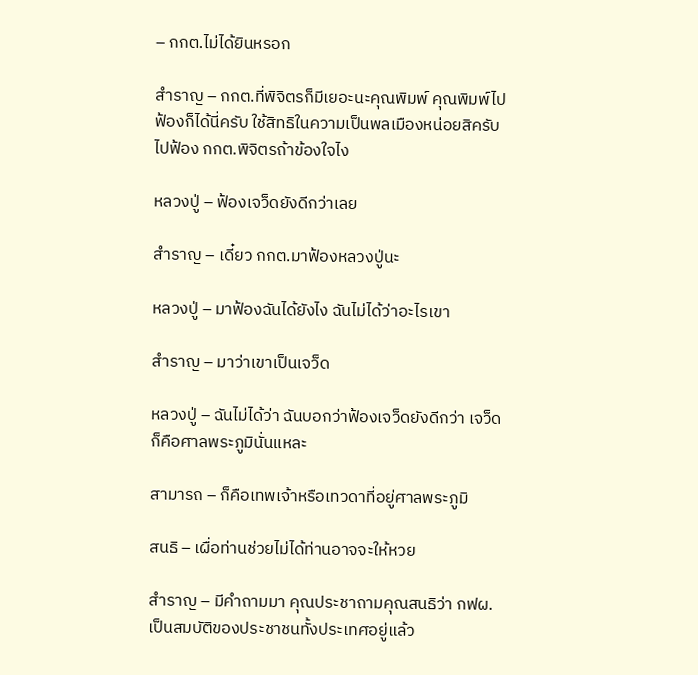– กกต.ไม่ได้ยินหรอก

สำราญ – กกต.ที่พิจิตรก็มีเยอะนะคุณพิมพ์ คุณพิมพ์ไปฟ้องก็ได้นี่ครับ ใช้สิทธิในความเป็นพลเมืองหน่อยสิครับ ไปฟ้อง กกต.พิจิตรถ้าข้องใจไง

หลวงปู่ – ฟ้องเจว็ดยังดีกว่าเลย

สำราญ – เดี๋ยว กกต.มาฟ้องหลวงปู่นะ

หลวงปู่ – มาฟ้องฉันได้ยังไง ฉันไม่ได้ว่าอะไรเขา

สำราญ – มาว่าเขาเป็นเจว็ด

หลวงปู่ – ฉันไม่ได้ว่า ฉันบอกว่าฟ้องเจว็ดยังดีกว่า เจว็ดก็คือศาลพระภูมินั่นแหละ

สามารถ – ก็คือเทพเจ้าหรือเทวดาที่อยู่ศาลพระภูมิ

สนธิ – เผื่อท่านช่วยไม่ได้ท่านอาจจะให้หวย

สำราญ – มีคำถามมา คุณประชาถามคุณสนธิว่า กฟผ.เป็นสมบัติของประชาชนทั้งประเทศอยู่แล้ว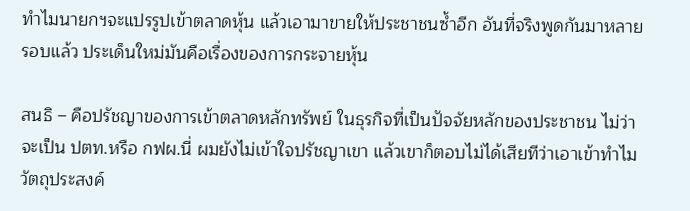ทำไมนายกฯจะแปรรูปเข้าตลาดหุ้น แล้วเอามาขายให้ประชาชนซ้ำอีก อันที่จริงพูดกันมาหลายรอบแล้ว ประเด็นใหม่มันคือเรื่องของการกระจายหุ้น

สนธิ – คือปรัชญาของการเข้าตลาดหลักทรัพย์ ในธุรกิจที่เป็นปัจจัยหลักของประชาชน ไม่ว่าจะเป็น ปตท.หรือ กฟผ.นี่ ผมยังไม่เข้าใจปรัชญาเขา แล้วเขาก็ตอบไม่ได้เสียทีว่าเอาเข้าทำไม วัตถุประสงค์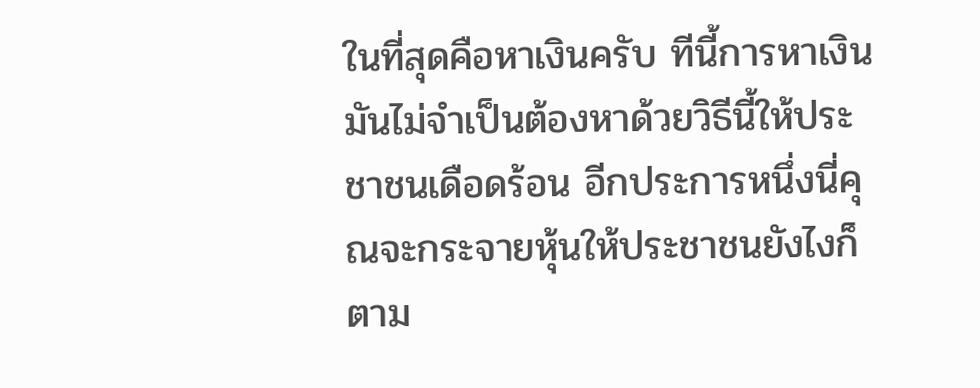ในที่สุดคือหาเงินครับ ทีนี้การหาเงินมันไม่จำเป็นต้องหาด้วยวิธีนี้ให้ประชาชนเดือดร้อน อีกประการหนึ่งนี่คุณจะกระจายหุ้นให้ประชาชนยังไงก็ตาม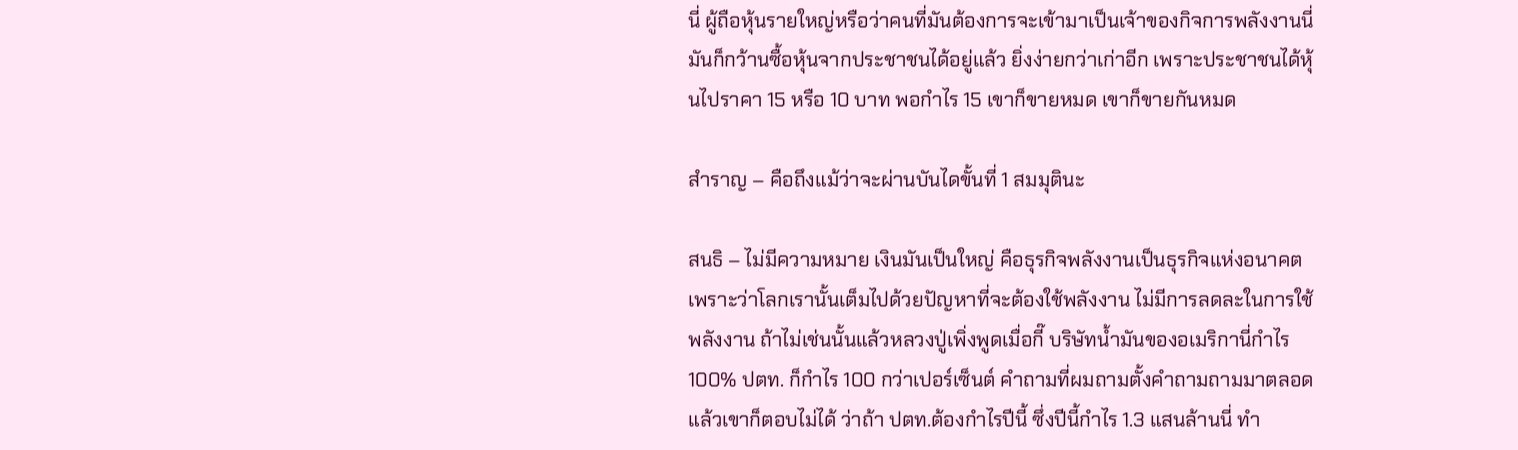นี่ ผู้ถือหุ้นรายใหญ่หรือว่าคนที่มันต้องการจะเข้ามาเป็นเจ้าของกิจการพลังงานนี่ มันก็กว้านซื้อหุ้นจากประชาชนได้อยู่แล้ว ยิ่งง่ายกว่าเก่าอีก เพราะประชาชนได้หุ้นไปราคา 15 หรือ 10 บาท พอกำไร 15 เขาก็ขายหมด เขาก็ขายกันหมด

สำราญ – คือถึงแม้ว่าจะผ่านบันไดขั้นที่ 1 สมมุตินะ

สนธิ – ไม่มีความหมาย เงินมันเป็นใหญ่ คือธุรกิจพลังงานเป็นธุรกิจแห่งอนาคต เพราะว่าโลกเรานั้นเต็มไปด้วยปัญหาที่จะต้องใช้พลังงาน ไม่มีการลดละในการใช้พลังงาน ถ้าไม่เช่นนั้นแล้วหลวงปู่เพิ่งพูดเมื่อกี๊ บริษัทน้ำมันของอเมริกานี่กำไร 100% ปตท. ก็กำไร 100 กว่าเปอร์เซ็นต์ คำถามที่ผมถามตั้งคำถามถามมาตลอด แล้วเขาก็ตอบไม่ได้ ว่าถ้า ปตท.ต้องกำไรปีนี้ ซึ่งปีนี้กำไร 1.3 แสนล้านนี่ ทำ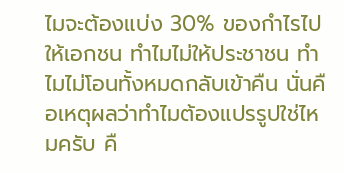ไมจะต้องแบ่ง 30% ของกำไรไปให้เอกชน ทำไมไม่ให้ประชาชน ทำไมไม่โอนทั้งหมดกลับเข้าคืน นั่นคือเหตุผลว่าทำไมต้องแปรรูปใช่ไหมครับ คื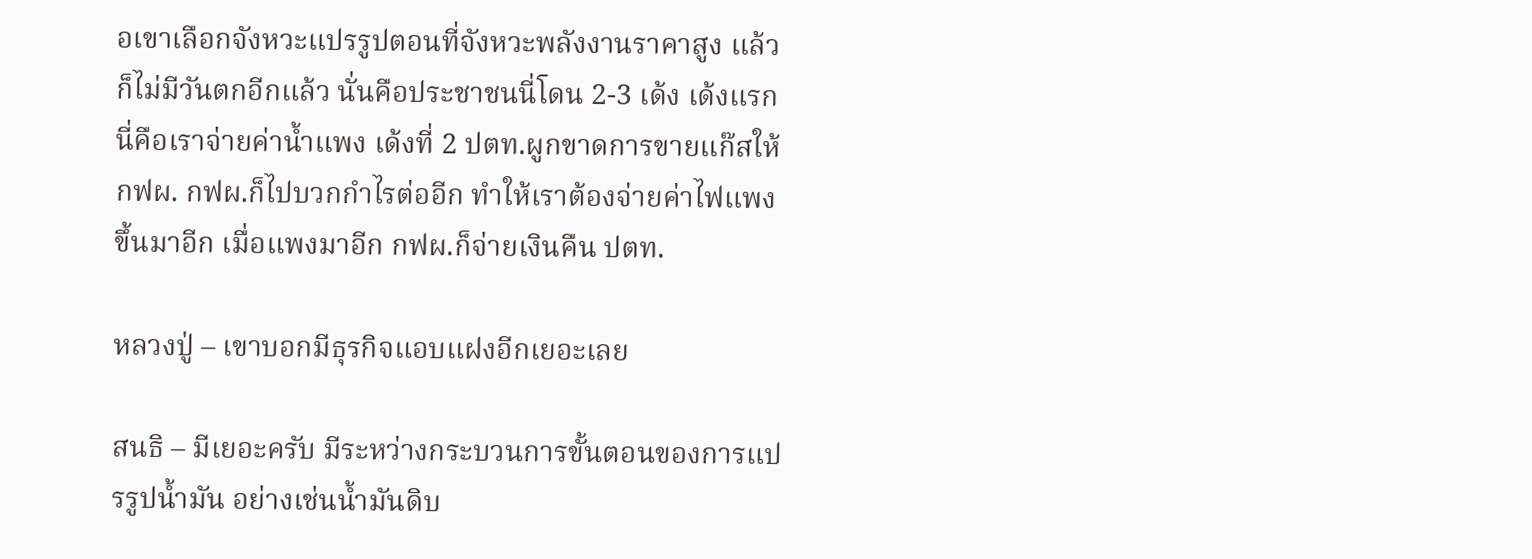อเขาเลือกจังหวะแปรรูปตอนที่จังหวะพลังงานราคาสูง แล้วก็ไม่มีวันตกอีกแล้ว นั่นคือประชาชนนี่โดน 2-3 เด้ง เด้งแรกนี่คือเราจ่ายค่าน้ำแพง เด้งที่ 2 ปตท.ผูกขาดการขายแก๊สให้ กฟผ. กฟผ.ก็ไปบวกกำไรต่ออีก ทำให้เราต้องจ่ายค่าไฟแพงขึ้นมาอีก เมื่อแพงมาอีก กฟผ.ก็จ่ายเงินคืน ปตท.

หลวงปู่ – เขาบอกมีธุรกิจแอบแฝงอีกเยอะเลย

สนธิ – มีเยอะครับ มีระหว่างกระบวนการขั้นตอนของการแปรรูปน้ำมัน อย่างเช่นน้ำมันดิบ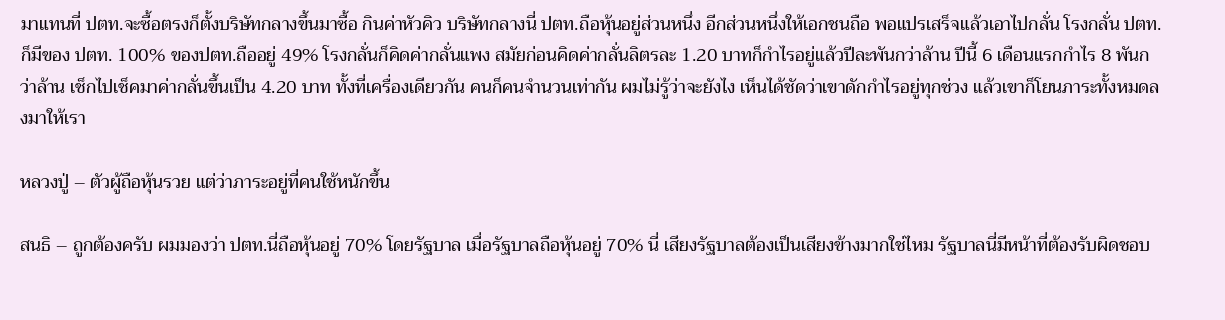มาแทนที่ ปตท.จะซื้อตรงก็ตั้งบริษัทกลางขึ้นมาซื้อ กินค่าหัวคิว บริษัทกลางนี่ ปตท.ถือหุ้นอยู่ส่วนหนึ่ง อีกส่วนหนึ่งให้เอกชนถือ พอแปรเสร็จแล้วเอาไปกลั่น โรงกลั่น ปตท.ก็มีของ ปตท. 100% ของปตท.ถืออยู่ 49% โรงกลั่นก็คิดค่ากลั่นแพง สมัยก่อนคิดค่ากลั่นลิตรละ 1.20 บาทก็กำไรอยู่แล้วปีละพันกว่าล้าน ปีนี้ 6 เดือนแรกกำไร 8 พันกว่าล้าน เช็กไปเช็คมาค่ากลั่นขึ้นเป็น 4.20 บาท ทั้งที่เครื่องเดียวกัน คนก็คนจำนวนเท่ากัน ผมไม่รู้ว่าจะยังไง เห็นได้ชัดว่าเขาดักกำไรอยู่ทุกช่วง แล้วเขาก็โยนภาระทั้งหมดลงมาให้เรา

หลวงปู่ – ตัวผู้ถือหุ้นรวย แต่ว่าภาระอยู่ที่คนใช้หนักขึ้น

สนธิ – ถูกต้องครับ ผมมองว่า ปตท.นี่ถือหุ้นอยู่ 70% โดยรัฐบาล เมื่อรัฐบาลถือหุ้นอยู่ 70% นี่ เสียงรัฐบาลต้องเป็นเสียงข้างมากใช่ไหม รัฐบาลนี่มีหน้าที่ต้องรับผิดชอบ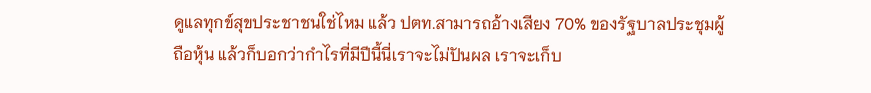ดูแลทุกข์สุขประชาชนใช่ไหม แล้ว ปตท.สามารถอ้างเสียง 70% ของรัฐบาลประชุมผู้ถือหุ้น แล้วก็บอกว่ากำไรที่มีปีนี้นี่เราจะไม่ปันผล เราจะเก็บ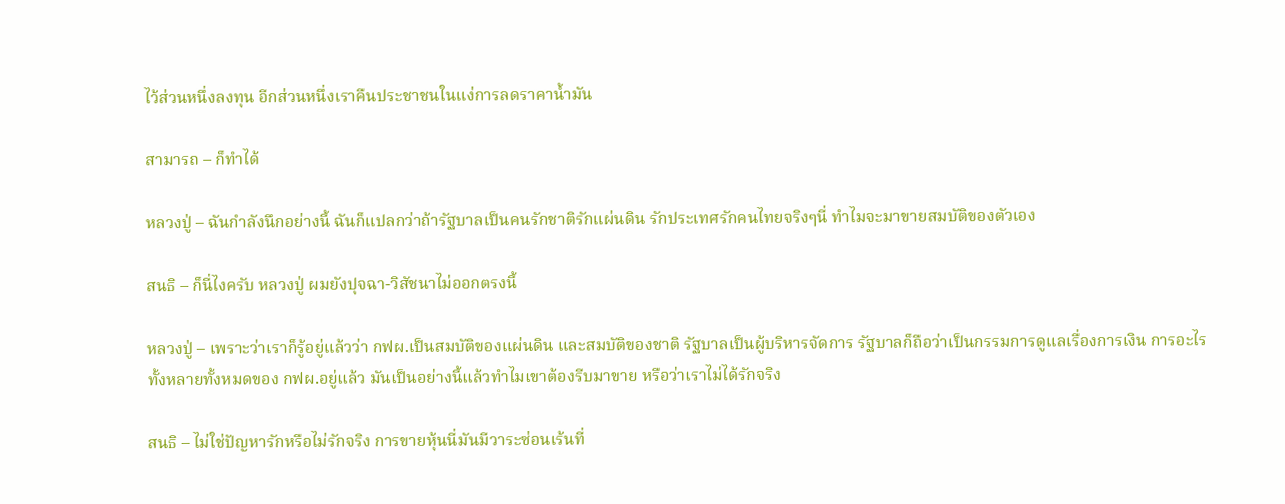ไว้ส่วนหนึ่งลงทุน อีกส่วนหนึ่งเราคืนประชาชนในแง่การลดราคาน้ำมัน

สามารถ – ก็ทำได้

หลวงปู่ – ฉันกำลังนึกอย่างนี้ ฉันก็แปลกว่าถ้ารัฐบาลเป็นคนรักชาติรักแผ่นดิน รักประเทศรักคนไทยจริงๆนี่ ทำไมจะมาขายสมบัติของตัวเอง

สนธิ – ก็นี่ไงครับ หลวงปู่ ผมยังปุจฉา-วิสัชนาไม่ออกตรงนี้

หลวงปู่ – เพราะว่าเราก็รู้อยู่แล้วว่า กฟผ.เป็นสมบัติของแผ่นดิน และสมบัติของชาติ รัฐบาลเป็นผู้บริหารจัดการ รัฐบาลก็ถือว่าเป็นกรรมการดูแลเรื่องการเงิน การอะไรทั้งหลายทั้งหมดของ กฟผ.อยู่แล้ว มันเป็นอย่างนี้แล้วทำไมเขาต้องรีบมาขาย หรือว่าเราไม่ได้รักจริง

สนธิ – ไม่ใช่ปัญหารักหรือไม่รักจริง การขายหุ้นนี่มันมีวาระซ่อนเร้นที่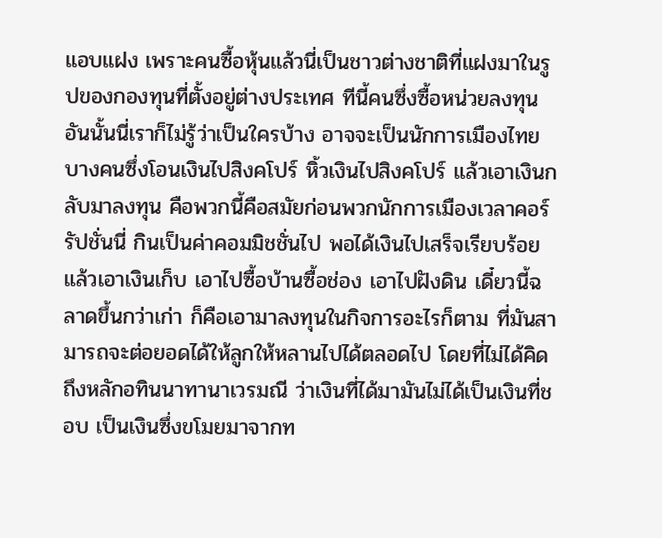แอบแฝง เพราะคนซื้อหุ้นแล้วนี่เป็นชาวต่างชาติที่แฝงมาในรูปของกองทุนที่ตั้งอยู่ต่างประเทศ ทีนี้คนซึ่งซื้อหน่วยลงทุนอันนั้นนี่เราก็ไม่รู้ว่าเป็นใครบ้าง อาจจะเป็นนักการเมืองไทยบางคนซึ่งโอนเงินไปสิงคโปร์ หิ้วเงินไปสิงคโปร์ แล้วเอาเงินกลับมาลงทุน คือพวกนี้คือสมัยก่อนพวกนักการเมืองเวลาคอร์รัปชั่นนี่ กินเป็นค่าคอมมิชชั่นไป พอได้เงินไปเสร็จเรียบร้อยแล้วเอาเงินเก็บ เอาไปซื้อบ้านซื้อช่อง เอาไปฝังดิน เดี๋ยวนี้ฉลาดขึ้นกว่าเก่า ก็คือเอามาลงทุนในกิจการอะไรก็ตาม ที่มันสามารถจะต่อยอดได้ให้ลูกให้หลานไปได้ตลอดไป โดยที่ไม่ได้คิดถึงหลักอทินนาทานาเวรมณี ว่าเงินที่ได้มามันไม่ได้เป็นเงินที่ชอบ เป็นเงินซึ่งขโมยมาจากท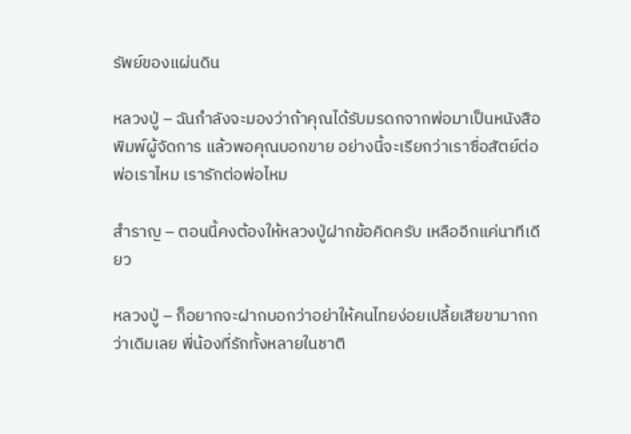รัพย์ของแผ่นดิน

หลวงปู่ – ฉันกำลังจะมองว่าถ้าคุณได้รับมรดกจากพ่อมาเป็นหนังสือพิมพ์ผู้จัดการ แล้วพอคุณบอกขาย อย่างนี้จะเรียกว่าเราซื่อสัตย์ต่อพ่อเราไหม เรารักต่อพ่อไหม

สำราญ – ตอนนี้คงต้องให้หลวงปู่ฝากข้อคิดครับ เหลืออีกแค่นาทีเดียว

หลวงปู่ – ก็อยากจะฝากบอกว่าอย่าให้คนไทยง่อยเปลี้ยเสียขามากกว่าเดิมเลย พี่น้องที่รักทั้งหลายในชาติ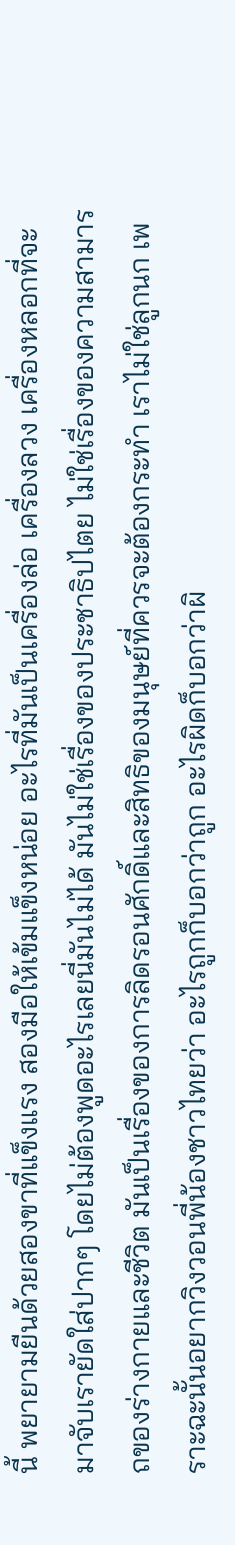นี้ พยายามยืนด้วยสองขาที่แข็งแรง สองมือให้เข้มแข็งหน่อย อะไรที่มันเป็นเครื่องล่อ เครื่องลวง เครื่องหลอกที่จะมาจับเรายัดใส่ปากๆ โดยไม่ต้องพูดอะไรเลยนี่มันไม่ได้ มันไม่ใช่เรื่องของประชาธิปไตย ไม่ใช่เรื่องของความสามารถของร่างกายและชีวิต มันเป็นเรื่องของการลิดรอนศักดิ์และสิทธิของมนุษย์ที่ควรจะต้องกระทำ เราไม่ใช่ลูกนก เพราะฉะนั้นอยากวิงวอนพี่น้องชาวไทยว่า อะไรถูกก็บอกว่าถูก อะไรผิดก็บอกว่าผิ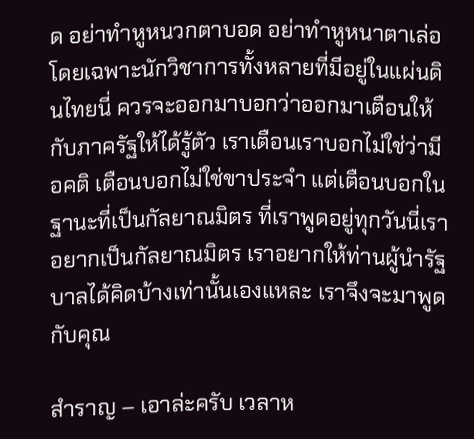ด อย่าทำหูหนวกตาบอด อย่าทำหูหนาตาเล่อ โดยเฉพาะนักวิชาการทั้งหลายที่มีอยู่ในแผ่นดินไทยนี่ ควรจะออกมาบอกว่าออกมาเตือนให้กับภาครัฐให้ได้รู้ตัว เราเตือนเราบอกไม่ใช่ว่ามีอคติ เตือนบอกไม่ใช่ขาประจำ แต่เตือนบอกในฐานะที่เป็นกัลยาณมิตร ที่เราพูดอยู่ทุกวันนี่เราอยากเป็นกัลยาณมิตร เราอยากให้ท่านผู้นำรัฐบาลได้คิดบ้างเท่านั้นเองแหละ เราจึงจะมาพูดกับคุณ

สำราญ – เอาล่ะครับ เวลาห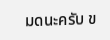มดนะครับ ข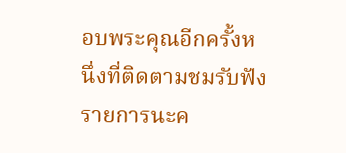อบพระคุณอีกครั้งหนึ่งที่ติดตามชมรับฟังรายการนะค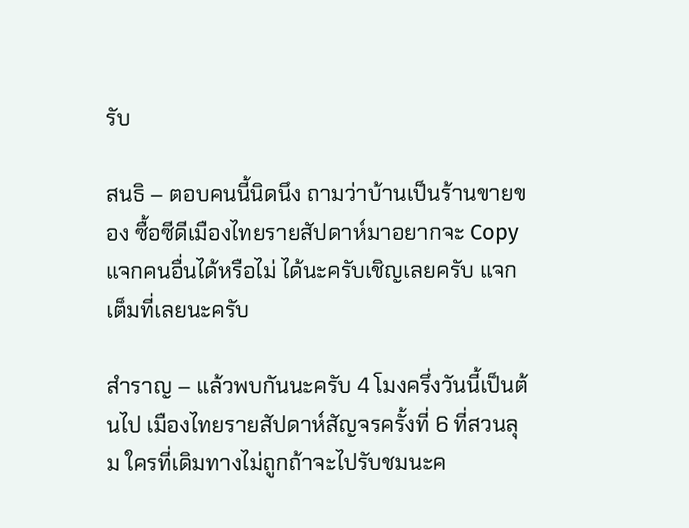รับ

สนธิ – ตอบคนนี้นิดนึง ถามว่าบ้านเป็นร้านขายของ ซื้อซีดีเมืองไทยรายสัปดาห์มาอยากจะ Copy แจกคนอื่นได้หรือไม่ ได้นะครับเชิญเลยครับ แจกเต็มที่เลยนะครับ

สำราญ – แล้วพบกันนะครับ 4 โมงครึ่งวันนี้เป็นต้นไป เมืองไทยรายสัปดาห์สัญจรครั้งที่ 6 ที่สวนลุม ใครที่เดิมทางไม่ถูกถ้าจะไปรับชมนะค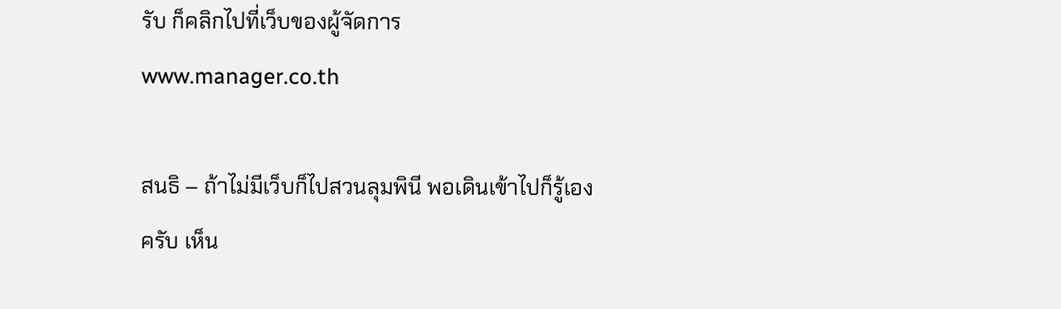รับ ก็คลิกไปที่เว็บของผู้จัดการ www.manager.co.th

สนธิ – ถ้าไม่มีเว็บก็ไปสวนลุมพินี พอเดินเข้าไปก็รู้เองครับ เห็น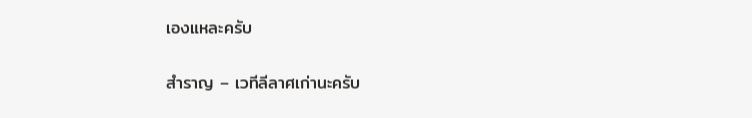เองแหละครับ

สำราญ – เวทีลีลาศเก่านะครับ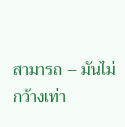สามารถ – มันไม่กว้างเท่า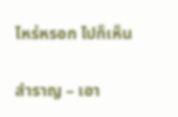ไหร่หรอก ไปก็เห็น

สำราญ – เอา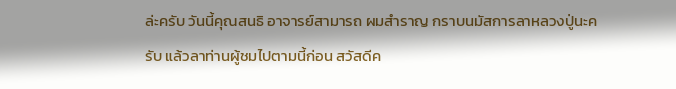ล่ะครับ วันนี้คุณสนธิ อาจารย์สามารถ ผมสำราญ กราบนมัสการลาหลวงปู่นะครับ แล้วลาท่านผู้ชมไปตามนี้ก่อน สวัสดีค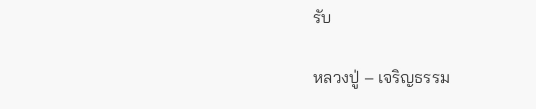รับ

หลวงปู่ – เจริญธรรม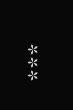***